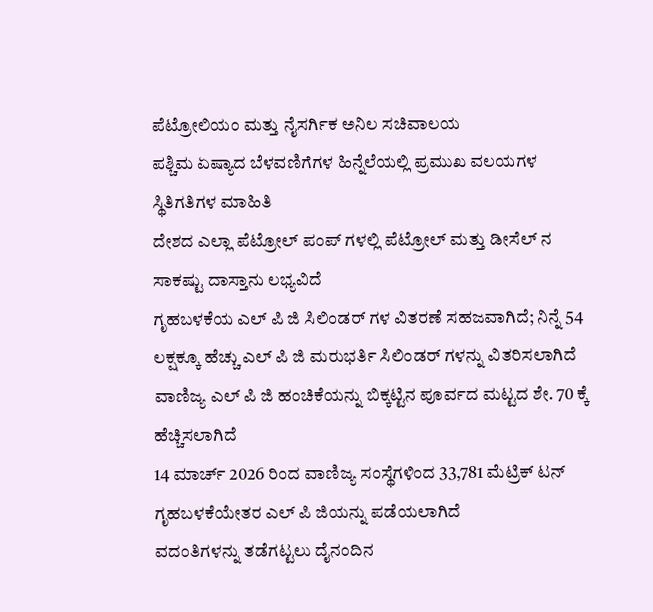ಪೆಟ್ರೋಲಿಯಂ ಮತ್ತು ನೈಸರ್ಗಿಕ ಅನಿಲ ಸಚಿವಾಲಯ
ಪಶ್ಚಿಮ ಏಷ್ಯಾದ ಬೆಳವಣಿಗೆಗಳ ಹಿನ್ನೆಲೆಯಲ್ಲಿ ಪ್ರಮುಖ ವಲಯಗಳ ಸ್ಥಿತಿಗತಿಗಳ ಮಾಹಿತಿ
ದೇಶದ ಎಲ್ಲಾ ಪೆಟ್ರೋಲ್ ಪಂಪ್ ಗಳಲ್ಲಿ ಪೆಟ್ರೋಲ್ ಮತ್ತು ಡೀಸೆಲ್ ನ ಸಾಕಷ್ಟು ದಾಸ್ತಾನು ಲಭ್ಯವಿದೆ
ಗೃಹಬಳಕೆಯ ಎಲ್ ಪಿ ಜಿ ಸಿಲಿಂಡರ್ ಗಳ ವಿತರಣೆ ಸಹಜವಾಗಿದೆ; ನಿನ್ನೆ 54 ಲಕ್ಷಕ್ಕೂ ಹೆಚ್ಚು ಎಲ್ ಪಿ ಜಿ ಮರುಭರ್ತಿ ಸಿಲಿಂಡರ್ ಗಳನ್ನು ವಿತರಿಸಲಾಗಿದೆ
ವಾಣಿಜ್ಯ ಎಲ್ ಪಿ ಜಿ ಹಂಚಿಕೆಯನ್ನು ಬಿಕ್ಕಟ್ಟಿನ ಪೂರ್ವದ ಮಟ್ಟದ ಶೇ. 70 ಕ್ಕೆ ಹೆಚ್ಚಿಸಲಾಗಿದೆ
14 ಮಾರ್ಚ್ 2026 ರಿಂದ ವಾಣಿಜ್ಯ ಸಂಸ್ಥೆಗಳಿಂದ 33,781 ಮೆಟ್ರಿಕ್ ಟನ್ ಗೃಹಬಳಕೆಯೇತರ ಎಲ್ ಪಿ ಜಿಯನ್ನು ಪಡೆಯಲಾಗಿದೆ
ವದಂತಿಗಳನ್ನು ತಡೆಗಟ್ಟಲು ದೈನಂದಿನ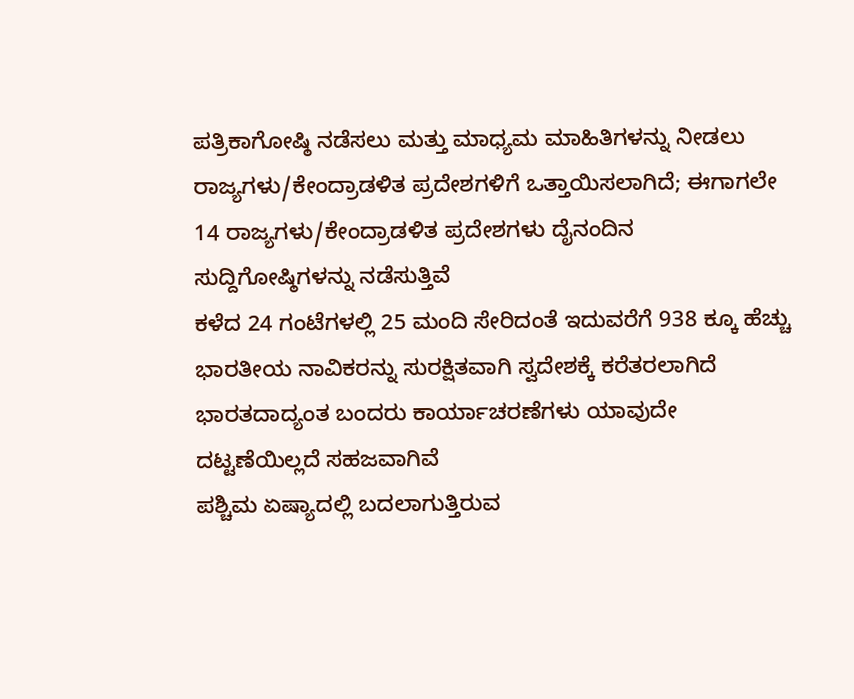ಪತ್ರಿಕಾಗೋಷ್ಠಿ ನಡೆಸಲು ಮತ್ತು ಮಾಧ್ಯಮ ಮಾಹಿತಿಗಳನ್ನು ನೀಡಲು ರಾಜ್ಯಗಳು/ಕೇಂದ್ರಾಡಳಿತ ಪ್ರದೇಶಗಳಿಗೆ ಒತ್ತಾಯಿಸಲಾಗಿದೆ; ಈಗಾಗಲೇ 14 ರಾಜ್ಯಗಳು/ಕೇಂದ್ರಾಡಳಿತ ಪ್ರದೇಶಗಳು ದೈನಂದಿನ ಸುದ್ದಿಗೋಷ್ಠಿಗಳನ್ನು ನಡೆಸುತ್ತಿವೆ
ಕಳೆದ 24 ಗಂಟೆಗಳಲ್ಲಿ 25 ಮಂದಿ ಸೇರಿದಂತೆ ಇದುವರೆಗೆ 938 ಕ್ಕೂ ಹೆಚ್ಚು ಭಾರತೀಯ ನಾವಿಕರನ್ನು ಸುರಕ್ಷಿತವಾಗಿ ಸ್ವದೇಶಕ್ಕೆ ಕರೆತರಲಾಗಿದೆ
ಭಾರತದಾದ್ಯಂತ ಬಂದರು ಕಾರ್ಯಾಚರಣೆಗಳು ಯಾವುದೇ ದಟ್ಟಣೆಯಿಲ್ಲದೆ ಸಹಜವಾಗಿವೆ
ಪಶ್ಚಿಮ ಏಷ್ಯಾದಲ್ಲಿ ಬದಲಾಗುತ್ತಿರುವ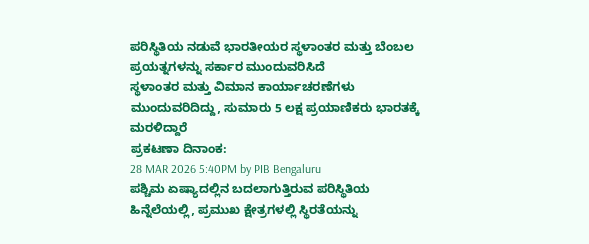ಪರಿಸ್ಥಿತಿಯ ನಡುವೆ ಭಾರತೀಯರ ಸ್ಥಳಾಂತರ ಮತ್ತು ಬೆಂಬಲ ಪ್ರಯತ್ನಗಳನ್ನು ಸರ್ಕಾರ ಮುಂದುವರಿಸಿದೆ
ಸ್ಥಳಾಂತರ ಮತ್ತು ವಿಮಾನ ಕಾರ್ಯಾಚರಣೆಗಳು ಮುಂದುವರಿದಿದ್ದು, ಸುಮಾರು 5 ಲಕ್ಷ ಪ್ರಯಾಣಿಕರು ಭಾರತಕ್ಕೆ ಮರಳಿದ್ದಾರೆ
ಪ್ರಕಟಣಾ ದಿನಾಂಕ:
28 MAR 2026 5:40PM by PIB Bengaluru
ಪಶ್ಚಿಮ ಏಷ್ಯಾದಲ್ಲಿನ ಬದಲಾಗುತ್ತಿರುವ ಪರಿಸ್ಥಿತಿಯ ಹಿನ್ನೆಲೆಯಲ್ಲಿ, ಪ್ರಮುಖ ಕ್ಷೇತ್ರಗಳಲ್ಲಿ ಸ್ಥಿರತೆಯನ್ನು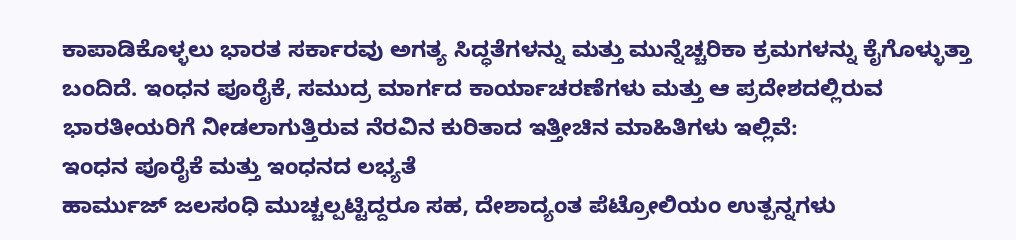ಕಾಪಾಡಿಕೊಳ್ಳಲು ಭಾರತ ಸರ್ಕಾರವು ಅಗತ್ಯ ಸಿದ್ಧತೆಗಳನ್ನು ಮತ್ತು ಮುನ್ನೆಚ್ಚರಿಕಾ ಕ್ರಮಗಳನ್ನು ಕೈಗೊಳ್ಳುತ್ತಾ ಬಂದಿದೆ. ಇಂಧನ ಪೂರೈಕೆ, ಸಮುದ್ರ ಮಾರ್ಗದ ಕಾರ್ಯಾಚರಣೆಗಳು ಮತ್ತು ಆ ಪ್ರದೇಶದಲ್ಲಿರುವ ಭಾರತೀಯರಿಗೆ ನೀಡಲಾಗುತ್ತಿರುವ ನೆರವಿನ ಕುರಿತಾದ ಇತ್ತೀಚಿನ ಮಾಹಿತಿಗಳು ಇಲ್ಲಿವೆ:
ಇಂಧನ ಪೂರೈಕೆ ಮತ್ತು ಇಂಧನದ ಲಭ್ಯತೆ
ಹಾರ್ಮುಜ್ ಜಲಸಂಧಿ ಮುಚ್ಚಲ್ಪಟ್ಟಿದ್ದರೂ ಸಹ, ದೇಶಾದ್ಯಂತ ಪೆಟ್ರೋಲಿಯಂ ಉತ್ಪನ್ನಗಳು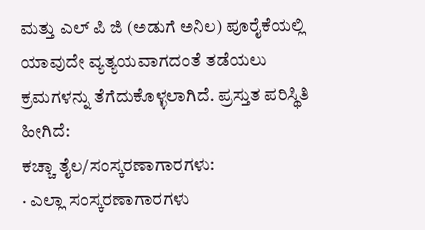ಮತ್ತು ಎಲ್ ಪಿ ಜಿ (ಅಡುಗೆ ಅನಿಲ) ಪೂರೈಕೆಯಲ್ಲಿ ಯಾವುದೇ ವ್ಯತ್ಯಯವಾಗದಂತೆ ತಡೆಯಲು ಕ್ರಮಗಳನ್ನು ತೆಗೆದುಕೊಳ್ಳಲಾಗಿದೆ. ಪ್ರಸ್ತುತ ಪರಿಸ್ಥಿತಿ ಹೀಗಿದೆ:
ಕಚ್ಚಾ ತೈಲ/ಸಂಸ್ಕರಣಾಗಾರಗಳು:
· ಎಲ್ಲಾ ಸಂಸ್ಕರಣಾಗಾರಗಳು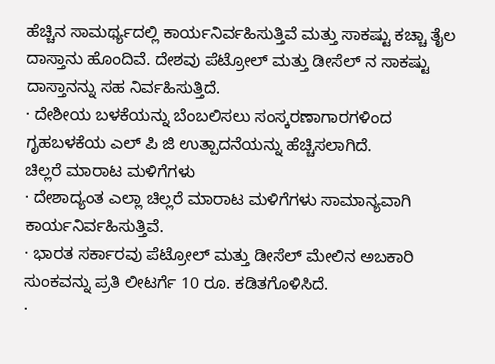ಹೆಚ್ಚಿನ ಸಾಮರ್ಥ್ಯದಲ್ಲಿ ಕಾರ್ಯನಿರ್ವಹಿಸುತ್ತಿವೆ ಮತ್ತು ಸಾಕಷ್ಟು ಕಚ್ಚಾ ತೈಲ ದಾಸ್ತಾನು ಹೊಂದಿವೆ. ದೇಶವು ಪೆಟ್ರೋಲ್ ಮತ್ತು ಡೀಸೆಲ್ ನ ಸಾಕಷ್ಟು ದಾಸ್ತಾನನ್ನು ಸಹ ನಿರ್ವಹಿಸುತ್ತಿದೆ.
· ದೇಶೀಯ ಬಳಕೆಯನ್ನು ಬೆಂಬಲಿಸಲು ಸಂಸ್ಕರಣಾಗಾರಗಳಿಂದ ಗೃಹಬಳಕೆಯ ಎಲ್ ಪಿ ಜಿ ಉತ್ಪಾದನೆಯನ್ನು ಹೆಚ್ಚಿಸಲಾಗಿದೆ.
ಚಿಲ್ಲರೆ ಮಾರಾಟ ಮಳಿಗೆಗಳು
· ದೇಶಾದ್ಯಂತ ಎಲ್ಲಾ ಚಿಲ್ಲರೆ ಮಾರಾಟ ಮಳಿಗೆಗಳು ಸಾಮಾನ್ಯವಾಗಿ ಕಾರ್ಯನಿರ್ವಹಿಸುತ್ತಿವೆ.
· ಭಾರತ ಸರ್ಕಾರವು ಪೆಟ್ರೋಲ್ ಮತ್ತು ಡೀಸೆಲ್ ಮೇಲಿನ ಅಬಕಾರಿ ಸುಂಕವನ್ನು ಪ್ರತಿ ಲೀಟರ್ಗೆ 10 ರೂ. ಕಡಿತಗೊಳಿಸಿದೆ.
·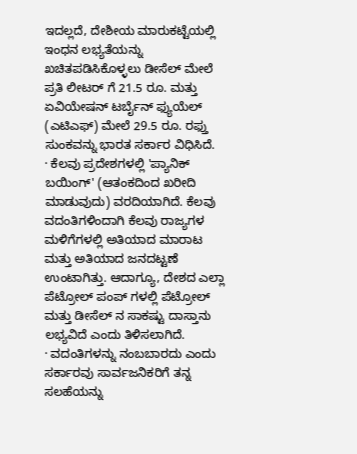ಇದಲ್ಲದೆ, ದೇಶೀಯ ಮಾರುಕಟ್ಟೆಯಲ್ಲಿ ಇಂಧನ ಲಭ್ಯತೆಯನ್ನು ಖಚಿತಪಡಿಸಿಕೊಳ್ಳಲು ಡೀಸೆಲ್ ಮೇಲೆ ಪ್ರತಿ ಲೀಟರ್ ಗೆ 21.5 ರೂ. ಮತ್ತು ಏವಿಯೇಷನ್ ಟರ್ಬೈನ್ ಫ್ಯುಯೆಲ್ (ಎಟಿಎಫ್) ಮೇಲೆ 29.5 ರೂ. ರಫ್ತು ಸುಂಕವನ್ನು ಭಾರತ ಸರ್ಕಾರ ವಿಧಿಸಿದೆ.
· ಕೆಲವು ಪ್ರದೇಶಗಳಲ್ಲಿ 'ಪ್ಯಾನಿಕ್ ಬಯಿಂಗ್' (ಆತಂಕದಿಂದ ಖರೀದಿ ಮಾಡುವುದು) ವರದಿಯಾಗಿದೆ. ಕೆಲವು ವದಂತಿಗಳಿಂದಾಗಿ ಕೆಲವು ರಾಜ್ಯಗಳ ಮಳಿಗೆಗಳಲ್ಲಿ ಅತಿಯಾದ ಮಾರಾಟ ಮತ್ತು ಅತಿಯಾದ ಜನದಟ್ಟಣೆ ಉಂಟಾಗಿತ್ತು. ಆದಾಗ್ಯೂ, ದೇಶದ ಎಲ್ಲಾ ಪೆಟ್ರೋಲ್ ಪಂಪ್ ಗಳಲ್ಲಿ ಪೆಟ್ರೋಲ್ ಮತ್ತು ಡೀಸೆಲ್ ನ ಸಾಕಷ್ಟು ದಾಸ್ತಾನು ಲಭ್ಯವಿದೆ ಎಂದು ತಿಳಿಸಲಾಗಿದೆ.
· ವದಂತಿಗಳನ್ನು ನಂಬಬಾರದು ಎಂದು ಸರ್ಕಾರವು ಸಾರ್ವಜನಿಕರಿಗೆ ತನ್ನ ಸಲಹೆಯನ್ನು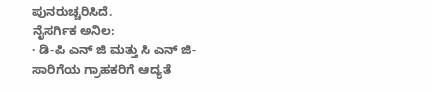ಪುನರುಚ್ಚರಿಸಿದೆ.
ನೈಸರ್ಗಿಕ ಅನಿಲ:
· ಡಿ-ಪಿ ಎನ್ ಜಿ ಮತ್ತು ಸಿ ಎನ್ ಜಿ-ಸಾರಿಗೆಯ ಗ್ರಾಹಕರಿಗೆ ಆದ್ಯತೆ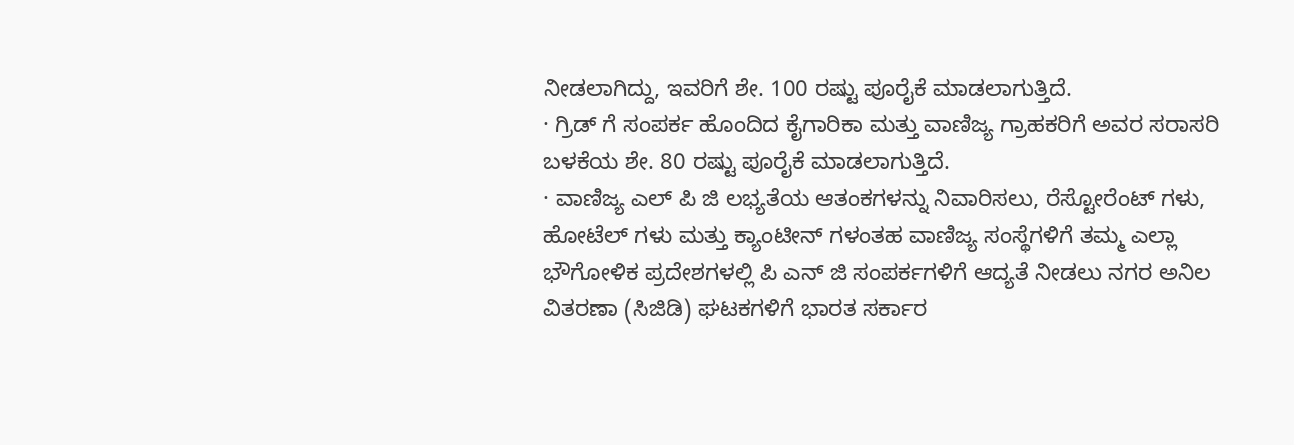ನೀಡಲಾಗಿದ್ದು, ಇವರಿಗೆ ಶೇ. 100 ರಷ್ಟು ಪೂರೈಕೆ ಮಾಡಲಾಗುತ್ತಿದೆ.
· ಗ್ರಿಡ್ ಗೆ ಸಂಪರ್ಕ ಹೊಂದಿದ ಕೈಗಾರಿಕಾ ಮತ್ತು ವಾಣಿಜ್ಯ ಗ್ರಾಹಕರಿಗೆ ಅವರ ಸರಾಸರಿ ಬಳಕೆಯ ಶೇ. 80 ರಷ್ಟು ಪೂರೈಕೆ ಮಾಡಲಾಗುತ್ತಿದೆ.
· ವಾಣಿಜ್ಯ ಎಲ್ ಪಿ ಜಿ ಲಭ್ಯತೆಯ ಆತಂಕಗಳನ್ನು ನಿವಾರಿಸಲು, ರೆಸ್ಟೋರೆಂಟ್ ಗಳು, ಹೋಟೆಲ್ ಗಳು ಮತ್ತು ಕ್ಯಾಂಟೀನ್ ಗಳಂತಹ ವಾಣಿಜ್ಯ ಸಂಸ್ಥೆಗಳಿಗೆ ತಮ್ಮ ಎಲ್ಲಾ ಭೌಗೋಳಿಕ ಪ್ರದೇಶಗಳಲ್ಲಿ ಪಿ ಎನ್ ಜಿ ಸಂಪರ್ಕಗಳಿಗೆ ಆದ್ಯತೆ ನೀಡಲು ನಗರ ಅನಿಲ ವಿತರಣಾ (ಸಿಜಿಡಿ) ಘಟಕಗಳಿಗೆ ಭಾರತ ಸರ್ಕಾರ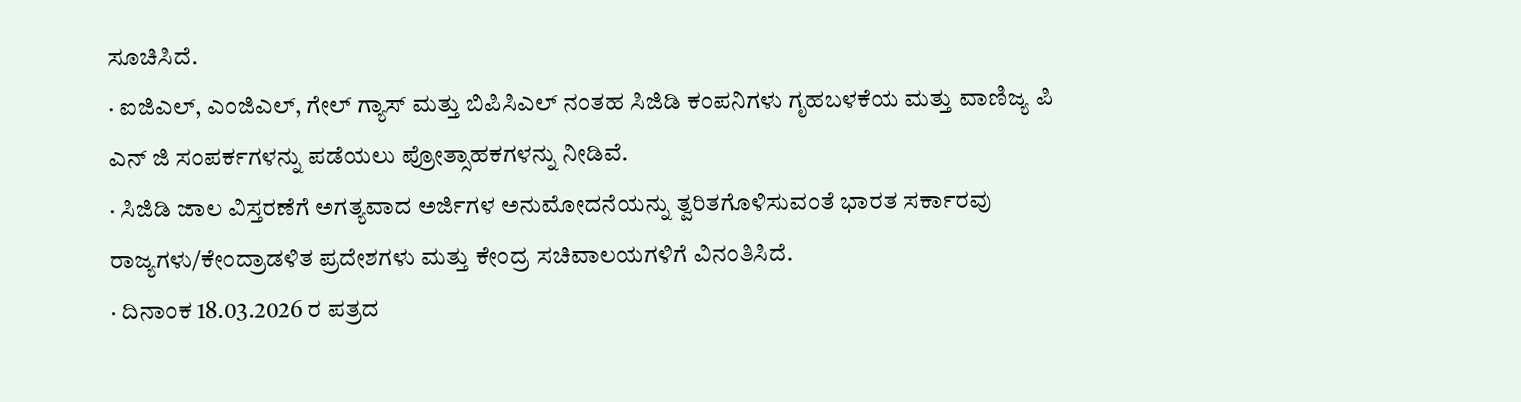ಸೂಚಿಸಿದೆ.
· ಐಜಿಎಲ್, ಎಂಜಿಎಲ್, ಗೇಲ್ ಗ್ಯಾಸ್ ಮತ್ತು ಬಿಪಿಸಿಎಲ್ ನಂತಹ ಸಿಜಿಡಿ ಕಂಪನಿಗಳು ಗೃಹಬಳಕೆಯ ಮತ್ತು ವಾಣಿಜ್ಯ ಪಿ ಎನ್ ಜಿ ಸಂಪರ್ಕಗಳನ್ನು ಪಡೆಯಲು ಪ್ರೋತ್ಸಾಹಕಗಳನ್ನು ನೀಡಿವೆ.
· ಸಿಜಿಡಿ ಜಾಲ ವಿಸ್ತರಣೆಗೆ ಅಗತ್ಯವಾದ ಅರ್ಜಿಗಳ ಅನುಮೋದನೆಯನ್ನು ತ್ವರಿತಗೊಳಿಸುವಂತೆ ಭಾರತ ಸರ್ಕಾರವು ರಾಜ್ಯಗಳು/ಕೇಂದ್ರಾಡಳಿತ ಪ್ರದೇಶಗಳು ಮತ್ತು ಕೇಂದ್ರ ಸಚಿವಾಲಯಗಳಿಗೆ ವಿನಂತಿಸಿದೆ.
· ದಿನಾಂಕ 18.03.2026 ರ ಪತ್ರದ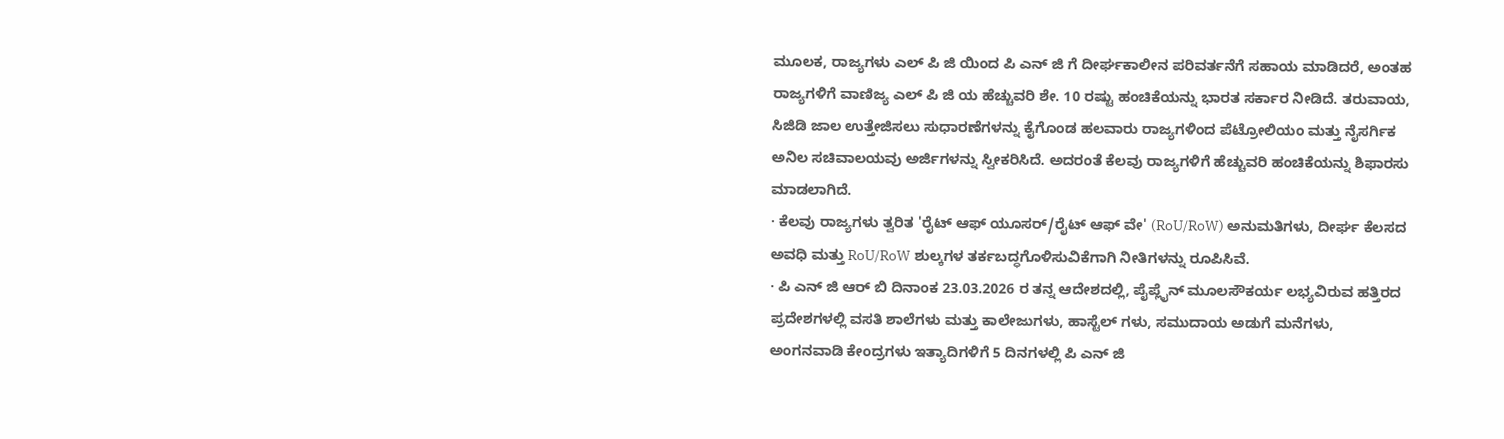ಮೂಲಕ, ರಾಜ್ಯಗಳು ಎಲ್ ಪಿ ಜಿ ಯಿಂದ ಪಿ ಎನ್ ಜಿ ಗೆ ದೀರ್ಘಕಾಲೀನ ಪರಿವರ್ತನೆಗೆ ಸಹಾಯ ಮಾಡಿದರೆ, ಅಂತಹ ರಾಜ್ಯಗಳಿಗೆ ವಾಣಿಜ್ಯ ಎಲ್ ಪಿ ಜಿ ಯ ಹೆಚ್ಚುವರಿ ಶೇ. 10 ರಷ್ಟು ಹಂಚಿಕೆಯನ್ನು ಭಾರತ ಸರ್ಕಾರ ನೀಡಿದೆ. ತರುವಾಯ, ಸಿಜಿಡಿ ಜಾಲ ಉತ್ತೇಜಿಸಲು ಸುಧಾರಣೆಗಳನ್ನು ಕೈಗೊಂಡ ಹಲವಾರು ರಾಜ್ಯಗಳಿಂದ ಪೆಟ್ರೋಲಿಯಂ ಮತ್ತು ನೈಸರ್ಗಿಕ ಅನಿಲ ಸಚಿವಾಲಯವು ಅರ್ಜಿಗಳನ್ನು ಸ್ವೀಕರಿಸಿದೆ. ಅದರಂತೆ ಕೆಲವು ರಾಜ್ಯಗಳಿಗೆ ಹೆಚ್ಚುವರಿ ಹಂಚಿಕೆಯನ್ನು ಶಿಫಾರಸು ಮಾಡಲಾಗಿದೆ.
· ಕೆಲವು ರಾಜ್ಯಗಳು ತ್ವರಿತ 'ರೈಟ್ ಆಫ್ ಯೂಸರ್/ರೈಟ್ ಆಫ್ ವೇ' (RoU/RoW) ಅನುಮತಿಗಳು, ದೀರ್ಘ ಕೆಲಸದ ಅವಧಿ ಮತ್ತು RoU/RoW ಶುಲ್ಕಗಳ ತರ್ಕಬದ್ಧಗೊಳಿಸುವಿಕೆಗಾಗಿ ನೀತಿಗಳನ್ನು ರೂಪಿಸಿವೆ.
· ಪಿ ಎನ್ ಜಿ ಆರ್ ಬಿ ದಿನಾಂಕ 23.03.2026 ರ ತನ್ನ ಆದೇಶದಲ್ಲಿ, ಪೈಪ್ಲೈನ್ ಮೂಲಸೌಕರ್ಯ ಲಭ್ಯವಿರುವ ಹತ್ತಿರದ ಪ್ರದೇಶಗಳಲ್ಲಿ ವಸತಿ ಶಾಲೆಗಳು ಮತ್ತು ಕಾಲೇಜುಗಳು, ಹಾಸ್ಟೆಲ್ ಗಳು, ಸಮುದಾಯ ಅಡುಗೆ ಮನೆಗಳು, ಅಂಗನವಾಡಿ ಕೇಂದ್ರಗಳು ಇತ್ಯಾದಿಗಳಿಗೆ 5 ದಿನಗಳಲ್ಲಿ ಪಿ ಎನ್ ಜಿ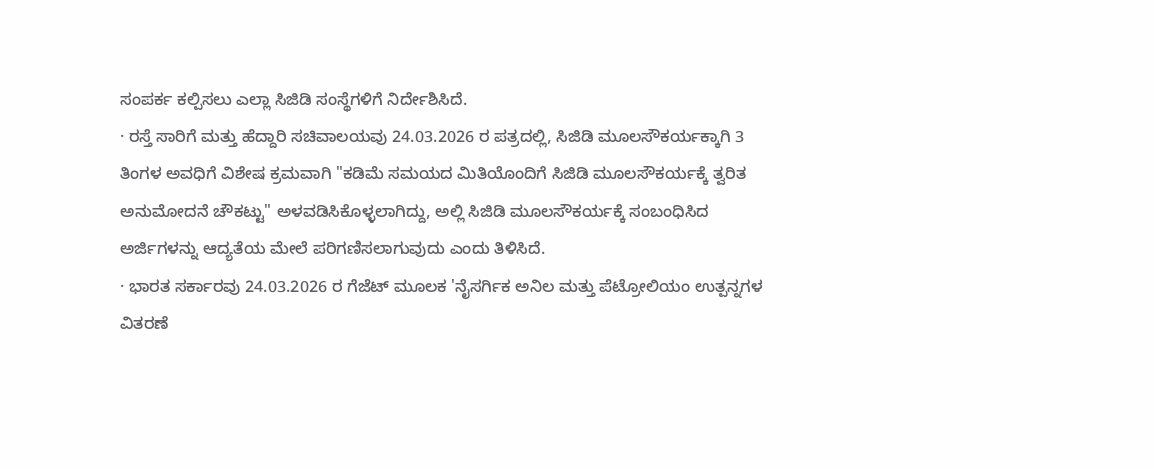ಸಂಪರ್ಕ ಕಲ್ಪಿಸಲು ಎಲ್ಲಾ ಸಿಜಿಡಿ ಸಂಸ್ಥೆಗಳಿಗೆ ನಿರ್ದೇಶಿಸಿದೆ.
· ರಸ್ತೆ ಸಾರಿಗೆ ಮತ್ತು ಹೆದ್ದಾರಿ ಸಚಿವಾಲಯವು 24.03.2026 ರ ಪತ್ರದಲ್ಲಿ, ಸಿಜಿಡಿ ಮೂಲಸೌಕರ್ಯಕ್ಕಾಗಿ 3 ತಿಂಗಳ ಅವಧಿಗೆ ವಿಶೇಷ ಕ್ರಮವಾಗಿ "ಕಡಿಮೆ ಸಮಯದ ಮಿತಿಯೊಂದಿಗೆ ಸಿಜಿಡಿ ಮೂಲಸೌಕರ್ಯಕ್ಕೆ ತ್ವರಿತ ಅನುಮೋದನೆ ಚೌಕಟ್ಟು" ಅಳವಡಿಸಿಕೊಳ್ಳಲಾಗಿದ್ದು, ಅಲ್ಲಿ ಸಿಜಿಡಿ ಮೂಲಸೌಕರ್ಯಕ್ಕೆ ಸಂಬಂಧಿಸಿದ ಅರ್ಜಿಗಳನ್ನು ಆದ್ಯತೆಯ ಮೇಲೆ ಪರಿಗಣಿಸಲಾಗುವುದು ಎಂದು ತಿಳಿಸಿದೆ.
· ಭಾರತ ಸರ್ಕಾರವು 24.03.2026 ರ ಗೆಜೆಟ್ ಮೂಲಕ 'ನೈಸರ್ಗಿಕ ಅನಿಲ ಮತ್ತು ಪೆಟ್ರೋಲಿಯಂ ಉತ್ಪನ್ನಗಳ ವಿತರಣೆ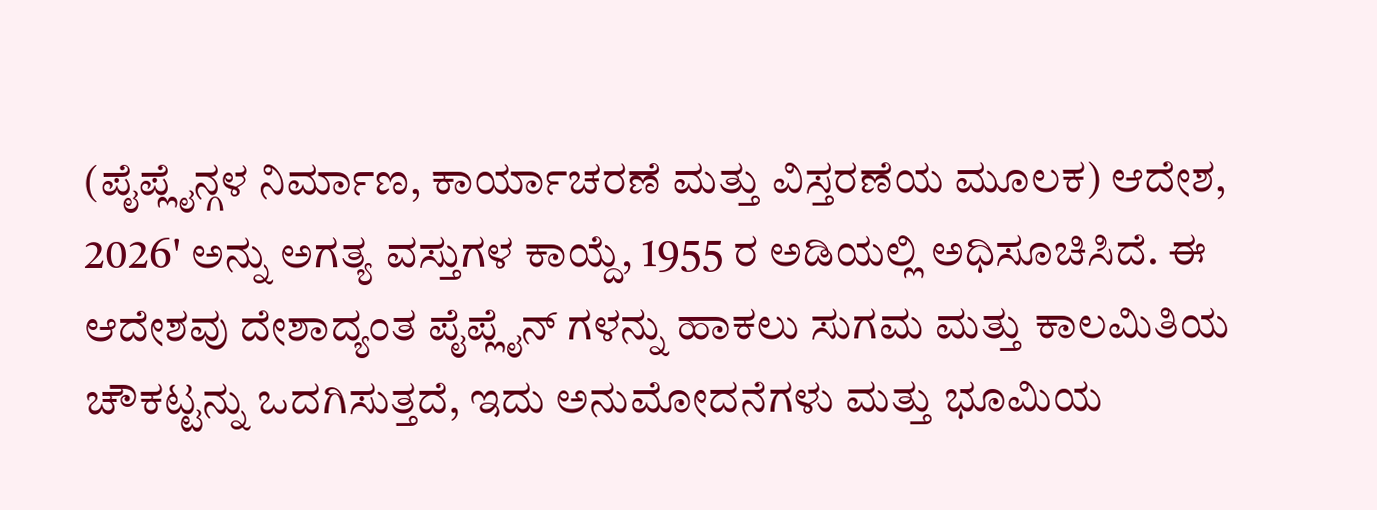(ಪೈಪ್ಲೈನ್ಗಳ ನಿರ್ಮಾಣ, ಕಾರ್ಯಾಚರಣೆ ಮತ್ತು ವಿಸ್ತರಣೆಯ ಮೂಲಕ) ಆದೇಶ, 2026' ಅನ್ನು ಅಗತ್ಯ ವಸ್ತುಗಳ ಕಾಯ್ದೆ, 1955 ರ ಅಡಿಯಲ್ಲಿ ಅಧಿಸೂಚಿಸಿದೆ. ಈ ಆದೇಶವು ದೇಶಾದ್ಯಂತ ಪೈಪ್ಲೈನ್ ಗಳನ್ನು ಹಾಕಲು ಸುಗಮ ಮತ್ತು ಕಾಲಮಿತಿಯ ಚೌಕಟ್ಟನ್ನು ಒದಗಿಸುತ್ತದೆ, ಇದು ಅನುಮೋದನೆಗಳು ಮತ್ತು ಭೂಮಿಯ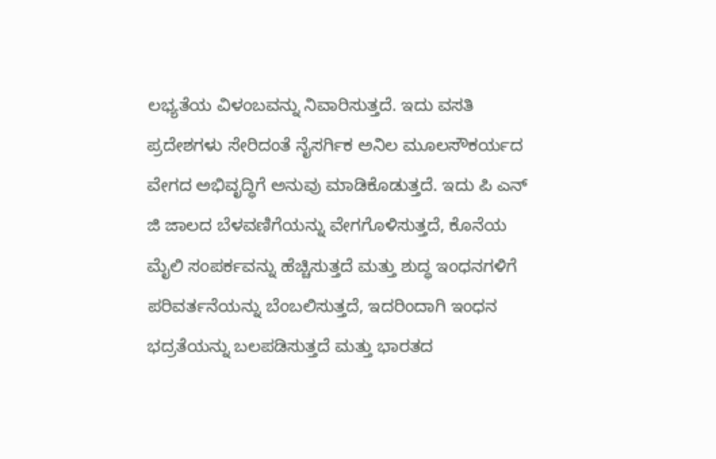ಲಭ್ಯತೆಯ ವಿಳಂಬವನ್ನು ನಿವಾರಿಸುತ್ತದೆ. ಇದು ವಸತಿ ಪ್ರದೇಶಗಳು ಸೇರಿದಂತೆ ನೈಸರ್ಗಿಕ ಅನಿಲ ಮೂಲಸೌಕರ್ಯದ ವೇಗದ ಅಭಿವೃದ್ಧಿಗೆ ಅನುವು ಮಾಡಿಕೊಡುತ್ತದೆ. ಇದು ಪಿ ಎನ್ ಜಿ ಜಾಲದ ಬೆಳವಣಿಗೆಯನ್ನು ವೇಗಗೊಳಿಸುತ್ತದೆ, ಕೊನೆಯ ಮೈಲಿ ಸಂಪರ್ಕವನ್ನು ಹೆಚ್ಚಿಸುತ್ತದೆ ಮತ್ತು ಶುದ್ಧ ಇಂಧನಗಳಿಗೆ ಪರಿವರ್ತನೆಯನ್ನು ಬೆಂಬಲಿಸುತ್ತದೆ, ಇದರಿಂದಾಗಿ ಇಂಧನ ಭದ್ರತೆಯನ್ನು ಬಲಪಡಿಸುತ್ತದೆ ಮತ್ತು ಭಾರತದ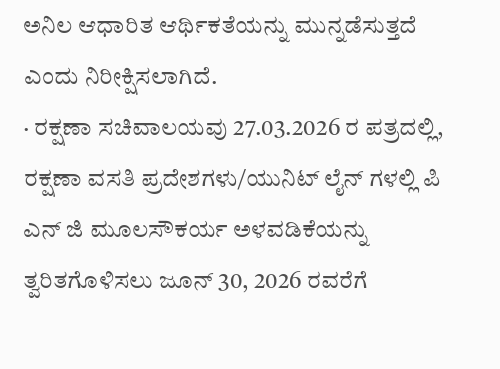ಅನಿಲ ಆಧಾರಿತ ಆರ್ಥಿಕತೆಯನ್ನು ಮುನ್ನಡೆಸುತ್ತದೆ ಎಂದು ನಿರೀಕ್ಷಿಸಲಾಗಿದೆ.
· ರಕ್ಷಣಾ ಸಚಿವಾಲಯವು 27.03.2026 ರ ಪತ್ರದಲ್ಲಿ, ರಕ್ಷಣಾ ವಸತಿ ಪ್ರದೇಶಗಳು/ಯುನಿಟ್ ಲೈನ್ ಗಳಲ್ಲಿ ಪಿ ಎನ್ ಜಿ ಮೂಲಸೌಕರ್ಯ ಅಳವಡಿಕೆಯನ್ನು ತ್ವರಿತಗೊಳಿಸಲು ಜೂನ್ 30, 2026 ರವರೆಗೆ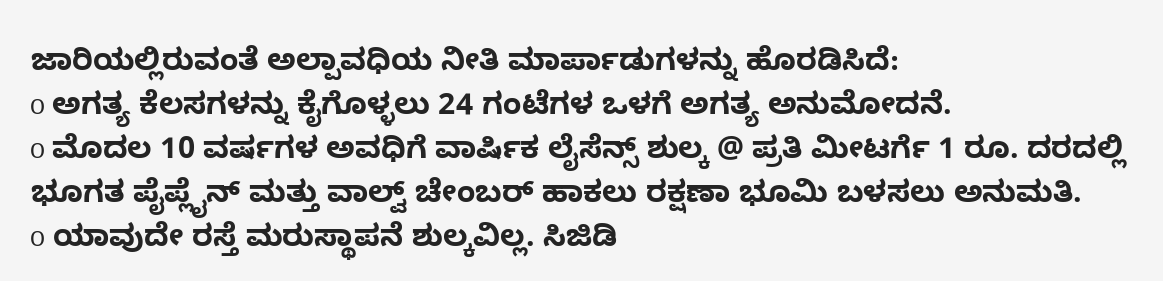ಜಾರಿಯಲ್ಲಿರುವಂತೆ ಅಲ್ಪಾವಧಿಯ ನೀತಿ ಮಾರ್ಪಾಡುಗಳನ್ನು ಹೊರಡಿಸಿದೆ:
o ಅಗತ್ಯ ಕೆಲಸಗಳನ್ನು ಕೈಗೊಳ್ಳಲು 24 ಗಂಟೆಗಳ ಒಳಗೆ ಅಗತ್ಯ ಅನುಮೋದನೆ.
o ಮೊದಲ 10 ವರ್ಷಗಳ ಅವಧಿಗೆ ವಾರ್ಷಿಕ ಲೈಸೆನ್ಸ್ ಶುಲ್ಕ @ ಪ್ರತಿ ಮೀಟರ್ಗೆ 1 ರೂ. ದರದಲ್ಲಿ ಭೂಗತ ಪೈಪ್ಲೈನ್ ಮತ್ತು ವಾಲ್ವ್ ಚೇಂಬರ್ ಹಾಕಲು ರಕ್ಷಣಾ ಭೂಮಿ ಬಳಸಲು ಅನುಮತಿ.
o ಯಾವುದೇ ರಸ್ತೆ ಮರುಸ್ಥಾಪನೆ ಶುಲ್ಕವಿಲ್ಲ. ಸಿಜಿಡಿ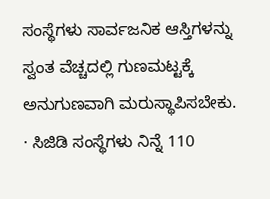ಸಂಸ್ಥೆಗಳು ಸಾರ್ವಜನಿಕ ಆಸ್ತಿಗಳನ್ನು ಸ್ವಂತ ವೆಚ್ಚದಲ್ಲಿ ಗುಣಮಟ್ಟಕ್ಕೆ ಅನುಗುಣವಾಗಿ ಮರುಸ್ಥಾಪಿಸಬೇಕು.
· ಸಿಜಿಡಿ ಸಂಸ್ಥೆಗಳು ನಿನ್ನೆ 110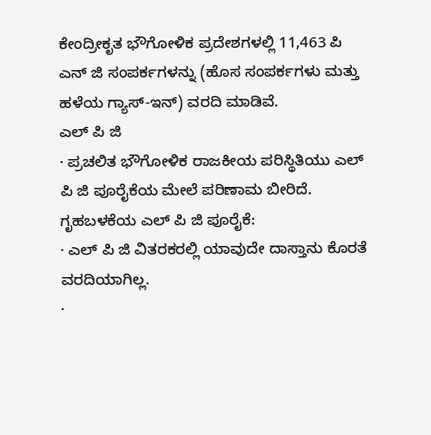ಕೇಂದ್ರೀಕೃತ ಭೌಗೋಳಿಕ ಪ್ರದೇಶಗಳಲ್ಲಿ 11,463 ಪಿ ಎನ್ ಜಿ ಸಂಪರ್ಕಗಳನ್ನು (ಹೊಸ ಸಂಪರ್ಕಗಳು ಮತ್ತು ಹಳೆಯ ಗ್ಯಾಸ್-ಇನ್) ವರದಿ ಮಾಡಿವೆ.
ಎಲ್ ಪಿ ಜಿ
· ಪ್ರಚಲಿತ ಭೌಗೋಳಿಕ ರಾಜಕೀಯ ಪರಿಸ್ಥಿತಿಯು ಎಲ್ ಪಿ ಜಿ ಪೂರೈಕೆಯ ಮೇಲೆ ಪರಿಣಾಮ ಬೀರಿದೆ.
ಗೃಹಬಳಕೆಯ ಎಲ್ ಪಿ ಜಿ ಪೂರೈಕೆ:
· ಎಲ್ ಪಿ ಜಿ ವಿತರಕರಲ್ಲಿ ಯಾವುದೇ ದಾಸ್ತಾನು ಕೊರತೆ ವರದಿಯಾಗಿಲ್ಲ.
·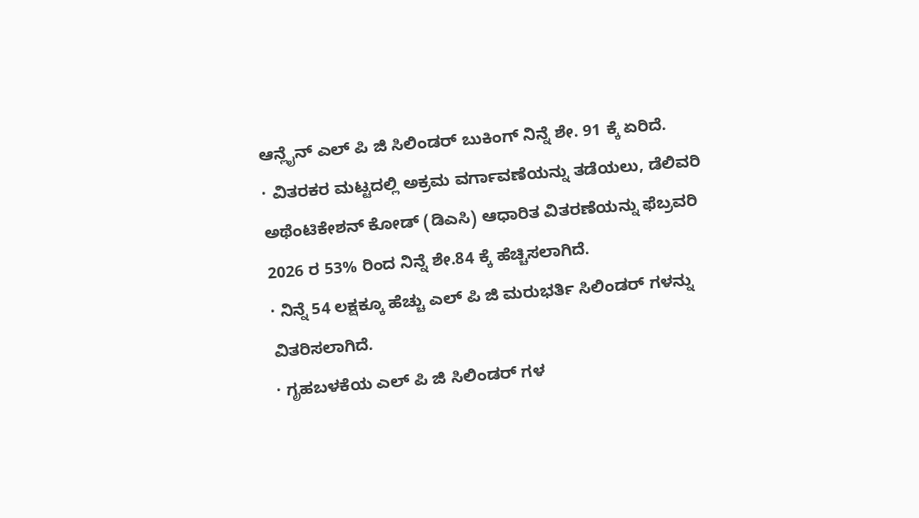ಆನ್ಲೈನ್ ಎಲ್ ಪಿ ಜಿ ಸಿಲಿಂಡರ್ ಬುಕಿಂಗ್ ನಿನ್ನೆ ಶೇ. 91 ಕ್ಕೆ ಏರಿದೆ.
· ವಿತರಕರ ಮಟ್ಟದಲ್ಲಿ ಅಕ್ರಮ ವರ್ಗಾವಣೆಯನ್ನು ತಡೆಯಲು, ಡೆಲಿವರಿ ಅಥೆಂಟಿಕೇಶನ್ ಕೋಡ್ (ಡಿಎಸಿ) ಆಧಾರಿತ ವಿತರಣೆಯನ್ನು ಫೆಬ್ರವರಿ 2026 ರ 53% ರಿಂದ ನಿನ್ನೆ ಶೇ.84 ಕ್ಕೆ ಹೆಚ್ಚಿಸಲಾಗಿದೆ.
· ನಿನ್ನೆ 54 ಲಕ್ಷಕ್ಕೂ ಹೆಚ್ಚು ಎಲ್ ಪಿ ಜಿ ಮರುಭರ್ತಿ ಸಿಲಿಂಡರ್ ಗಳನ್ನು ವಿತರಿಸಲಾಗಿದೆ.
· ಗೃಹಬಳಕೆಯ ಎಲ್ ಪಿ ಜಿ ಸಿಲಿಂಡರ್ ಗಳ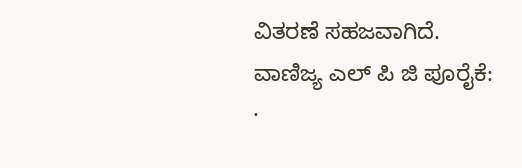ವಿತರಣೆ ಸಹಜವಾಗಿದೆ.
ವಾಣಿಜ್ಯ ಎಲ್ ಪಿ ಜಿ ಪೂರೈಕೆ:
·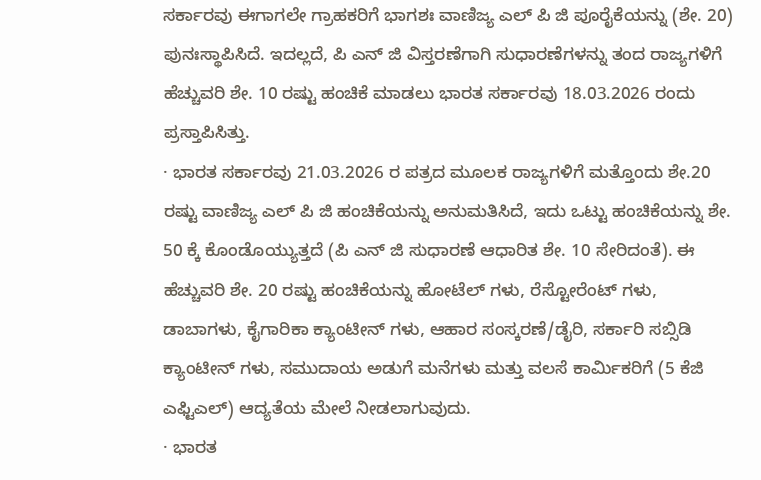ಸರ್ಕಾರವು ಈಗಾಗಲೇ ಗ್ರಾಹಕರಿಗೆ ಭಾಗಶಃ ವಾಣಿಜ್ಯ ಎಲ್ ಪಿ ಜಿ ಪೂರೈಕೆಯನ್ನು (ಶೇ. 20) ಪುನಃಸ್ಥಾಪಿಸಿದೆ. ಇದಲ್ಲದೆ, ಪಿ ಎನ್ ಜಿ ವಿಸ್ತರಣೆಗಾಗಿ ಸುಧಾರಣೆಗಳನ್ನು ತಂದ ರಾಜ್ಯಗಳಿಗೆ ಹೆಚ್ಚುವರಿ ಶೇ. 10 ರಷ್ಟು ಹಂಚಿಕೆ ಮಾಡಲು ಭಾರತ ಸರ್ಕಾರವು 18.03.2026 ರಂದು ಪ್ರಸ್ತಾಪಿಸಿತ್ತು.
· ಭಾರತ ಸರ್ಕಾರವು 21.03.2026 ರ ಪತ್ರದ ಮೂಲಕ ರಾಜ್ಯಗಳಿಗೆ ಮತ್ತೊಂದು ಶೇ.20 ರಷ್ಟು ವಾಣಿಜ್ಯ ಎಲ್ ಪಿ ಜಿ ಹಂಚಿಕೆಯನ್ನು ಅನುಮತಿಸಿದೆ, ಇದು ಒಟ್ಟು ಹಂಚಿಕೆಯನ್ನು ಶೇ. 50 ಕ್ಕೆ ಕೊಂಡೊಯ್ಯುತ್ತದೆ (ಪಿ ಎನ್ ಜಿ ಸುಧಾರಣೆ ಆಧಾರಿತ ಶೇ. 10 ಸೇರಿದಂತೆ). ಈ ಹೆಚ್ಚುವರಿ ಶೇ. 20 ರಷ್ಟು ಹಂಚಿಕೆಯನ್ನು ಹೋಟೆಲ್ ಗಳು, ರೆಸ್ಟೋರೆಂಟ್ ಗಳು, ಡಾಬಾಗಳು, ಕೈಗಾರಿಕಾ ಕ್ಯಾಂಟೀನ್ ಗಳು, ಆಹಾರ ಸಂಸ್ಕರಣೆ/ಡೈರಿ, ಸರ್ಕಾರಿ ಸಬ್ಸಿಡಿ ಕ್ಯಾಂಟೀನ್ ಗಳು, ಸಮುದಾಯ ಅಡುಗೆ ಮನೆಗಳು ಮತ್ತು ವಲಸೆ ಕಾರ್ಮಿಕರಿಗೆ (5 ಕೆಜಿ ಎಫ್ಟಿಎಲ್) ಆದ್ಯತೆಯ ಮೇಲೆ ನೀಡಲಾಗುವುದು.
· ಭಾರತ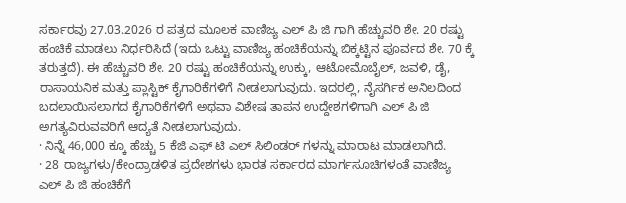ಸರ್ಕಾರವು 27.03.2026 ರ ಪತ್ರದ ಮೂಲಕ ವಾಣಿಜ್ಯ ಎಲ್ ಪಿ ಜಿ ಗಾಗಿ ಹೆಚ್ಚುವರಿ ಶೇ. 20 ರಷ್ಟು ಹಂಚಿಕೆ ಮಾಡಲು ನಿರ್ಧರಿಸಿದೆ (ಇದು ಒಟ್ಟು ವಾಣಿಜ್ಯ ಹಂಚಿಕೆಯನ್ನು ಬಿಕ್ಕಟ್ಟಿನ ಪೂರ್ವದ ಶೇ. 70 ಕ್ಕೆ ತರುತ್ತದೆ). ಈ ಹೆಚ್ಚುವರಿ ಶೇ. 20 ರಷ್ಟು ಹಂಚಿಕೆಯನ್ನು ಉಕ್ಕು, ಆಟೋಮೊಬೈಲ್, ಜವಳಿ, ಡೈ, ರಾಸಾಯನಿಕ ಮತ್ತು ಪ್ಲಾಸ್ಟಿಕ್ ಕೈಗಾರಿಕೆಗಳಿಗೆ ನೀಡಲಾಗುವುದು. ಇದರಲ್ಲಿ, ನೈಸರ್ಗಿಕ ಅನಿಲದಿಂದ ಬದಲಾಯಿಸಲಾಗದ ಕೈಗಾರಿಕೆಗಳಿಗೆ ಅಥವಾ ವಿಶೇಷ ತಾಪನ ಉದ್ದೇಶಗಳಿಗಾಗಿ ಎಲ್ ಪಿ ಜಿ ಅಗತ್ಯವಿರುವವರಿಗೆ ಆದ್ಯತೆ ನೀಡಲಾಗುವುದು.
· ನಿನ್ನೆ 46,000 ಕ್ಕೂ ಹೆಚ್ಚು 5 ಕೆಜಿ ಎಫ್ ಟಿ ಎಲ್ ಸಿಲಿಂಡರ್ ಗಳನ್ನು ಮಾರಾಟ ಮಾಡಲಾಗಿದೆ.
· 28 ರಾಜ್ಯಗಳು/ಕೇಂದ್ರಾಡಳಿತ ಪ್ರದೇಶಗಳು ಭಾರತ ಸರ್ಕಾರದ ಮಾರ್ಗಸೂಚಿಗಳಂತೆ ವಾಣಿಜ್ಯ ಎಲ್ ಪಿ ಜಿ ಹಂಚಿಕೆಗೆ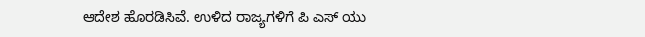ಆದೇಶ ಹೊರಡಿಸಿವೆ. ಉಳಿದ ರಾಜ್ಯಗಳಿಗೆ ಪಿ ಎಸ್ ಯು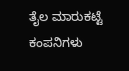ತೈಲ ಮಾರುಕಟ್ಟೆ ಕಂಪನಿಗಳು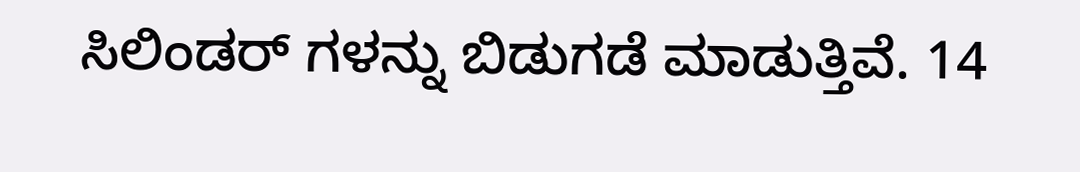ಸಿಲಿಂಡರ್ ಗಳನ್ನು ಬಿಡುಗಡೆ ಮಾಡುತ್ತಿವೆ. 14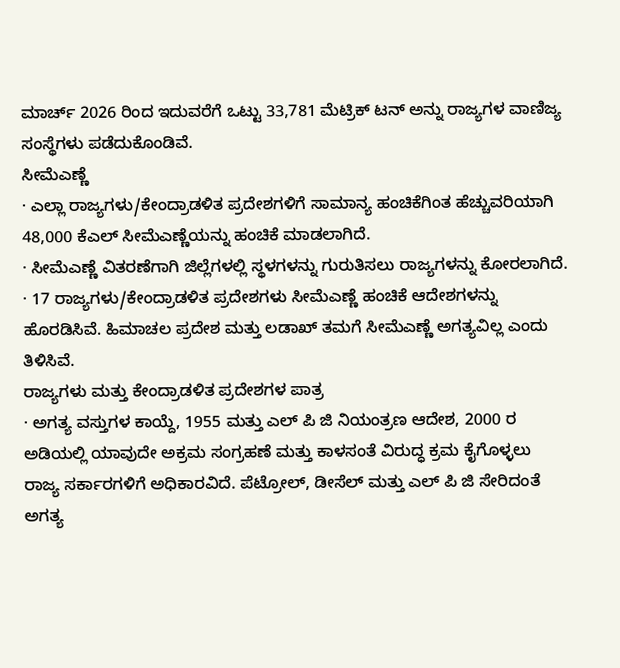ಮಾರ್ಚ್ 2026 ರಿಂದ ಇದುವರೆಗೆ ಒಟ್ಟು 33,781 ಮೆಟ್ರಿಕ್ ಟನ್ ಅನ್ನು ರಾಜ್ಯಗಳ ವಾಣಿಜ್ಯ ಸಂಸ್ಥೆಗಳು ಪಡೆದುಕೊಂಡಿವೆ.
ಸೀಮೆಎಣ್ಣೆ
· ಎಲ್ಲಾ ರಾಜ್ಯಗಳು/ಕೇಂದ್ರಾಡಳಿತ ಪ್ರದೇಶಗಳಿಗೆ ಸಾಮಾನ್ಯ ಹಂಚಿಕೆಗಿಂತ ಹೆಚ್ಚುವರಿಯಾಗಿ 48,000 ಕೆಎಲ್ ಸೀಮೆಎಣ್ಣೆಯನ್ನು ಹಂಚಿಕೆ ಮಾಡಲಾಗಿದೆ.
· ಸೀಮೆಎಣ್ಣೆ ವಿತರಣೆಗಾಗಿ ಜಿಲ್ಲೆಗಳಲ್ಲಿ ಸ್ಥಳಗಳನ್ನು ಗುರುತಿಸಲು ರಾಜ್ಯಗಳನ್ನು ಕೋರಲಾಗಿದೆ.
· 17 ರಾಜ್ಯಗಳು/ಕೇಂದ್ರಾಡಳಿತ ಪ್ರದೇಶಗಳು ಸೀಮೆಎಣ್ಣೆ ಹಂಚಿಕೆ ಆದೇಶಗಳನ್ನು ಹೊರಡಿಸಿವೆ. ಹಿಮಾಚಲ ಪ್ರದೇಶ ಮತ್ತು ಲಡಾಖ್ ತಮಗೆ ಸೀಮೆಎಣ್ಣೆ ಅಗತ್ಯವಿಲ್ಲ ಎಂದು ತಿಳಿಸಿವೆ.
ರಾಜ್ಯಗಳು ಮತ್ತು ಕೇಂದ್ರಾಡಳಿತ ಪ್ರದೇಶಗಳ ಪಾತ್ರ
· ಅಗತ್ಯ ವಸ್ತುಗಳ ಕಾಯ್ದೆ, 1955 ಮತ್ತು ಎಲ್ ಪಿ ಜಿ ನಿಯಂತ್ರಣ ಆದೇಶ, 2000 ರ ಅಡಿಯಲ್ಲಿ ಯಾವುದೇ ಅಕ್ರಮ ಸಂಗ್ರಹಣೆ ಮತ್ತು ಕಾಳಸಂತೆ ವಿರುದ್ಧ ಕ್ರಮ ಕೈಗೊಳ್ಳಲು ರಾಜ್ಯ ಸರ್ಕಾರಗಳಿಗೆ ಅಧಿಕಾರವಿದೆ. ಪೆಟ್ರೋಲ್, ಡೀಸೆಲ್ ಮತ್ತು ಎಲ್ ಪಿ ಜಿ ಸೇರಿದಂತೆ ಅಗತ್ಯ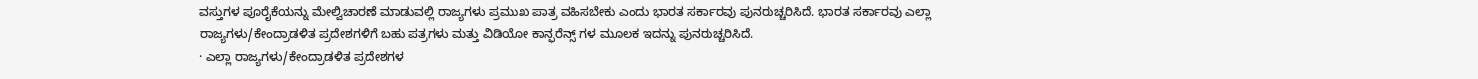ವಸ್ತುಗಳ ಪೂರೈಕೆಯನ್ನು ಮೇಲ್ವಿಚಾರಣೆ ಮಾಡುವಲ್ಲಿ ರಾಜ್ಯಗಳು ಪ್ರಮುಖ ಪಾತ್ರ ವಹಿಸಬೇಕು ಎಂದು ಭಾರತ ಸರ್ಕಾರವು ಪುನರುಚ್ಚರಿಸಿದೆ. ಭಾರತ ಸರ್ಕಾರವು ಎಲ್ಲಾ ರಾಜ್ಯಗಳು/ಕೇಂದ್ರಾಡಳಿತ ಪ್ರದೇಶಗಳಿಗೆ ಬಹು ಪತ್ರಗಳು ಮತ್ತು ವಿಡಿಯೋ ಕಾನ್ಫರೆನ್ಸ್ ಗಳ ಮೂಲಕ ಇದನ್ನು ಪುನರುಚ್ಚರಿಸಿದೆ.
· ಎಲ್ಲಾ ರಾಜ್ಯಗಳು/ಕೇಂದ್ರಾಡಳಿತ ಪ್ರದೇಶಗಳ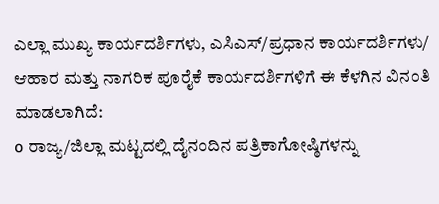ಎಲ್ಲಾ ಮುಖ್ಯ ಕಾರ್ಯದರ್ಶಿಗಳು, ಎಸಿಎಸ್/ಪ್ರಧಾನ ಕಾರ್ಯದರ್ಶಿಗಳು/ ಆಹಾರ ಮತ್ತು ನಾಗರಿಕ ಪೂರೈಕೆ ಕಾರ್ಯದರ್ಶಿಗಳಿಗೆ ಈ ಕೆಳಗಿನ ವಿನಂತಿ ಮಾಡಲಾಗಿದೆ:
o ರಾಜ್ಯ/ಜಿಲ್ಲಾ ಮಟ್ಟದಲ್ಲಿ ದೈನಂದಿನ ಪತ್ರಿಕಾಗೋಷ್ಠಿಗಳನ್ನು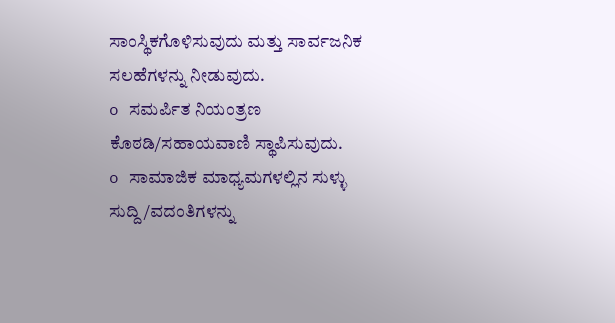ಸಾಂಸ್ಥಿಕಗೊಳಿಸುವುದು ಮತ್ತು ಸಾರ್ವಜನಿಕ ಸಲಹೆಗಳನ್ನು ನೀಡುವುದು.
o ಸಮರ್ಪಿತ ನಿಯಂತ್ರಣ ಕೊಠಡಿ/ಸಹಾಯವಾಣಿ ಸ್ಥಾಪಿಸುವುದು.
o ಸಾಮಾಜಿಕ ಮಾಧ್ಯಮಗಳಲ್ಲಿನ ಸುಳ್ಳು ಸುದ್ದಿ/ವದಂತಿಗಳನ್ನು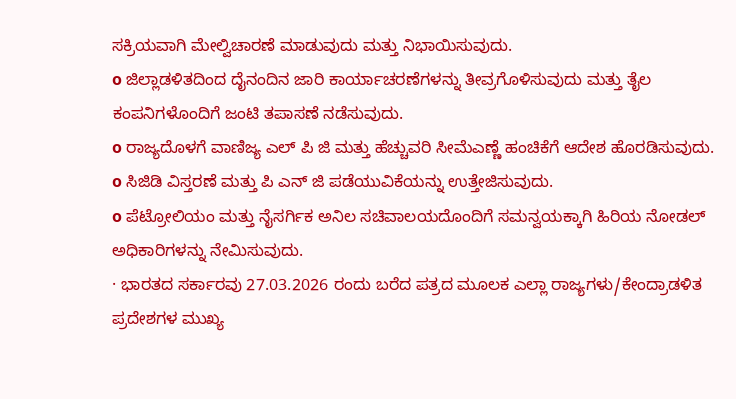ಸಕ್ರಿಯವಾಗಿ ಮೇಲ್ವಿಚಾರಣೆ ಮಾಡುವುದು ಮತ್ತು ನಿಭಾಯಿಸುವುದು.
o ಜಿಲ್ಲಾಡಳಿತದಿಂದ ದೈನಂದಿನ ಜಾರಿ ಕಾರ್ಯಾಚರಣೆಗಳನ್ನು ತೀವ್ರಗೊಳಿಸುವುದು ಮತ್ತು ತೈಲ ಕಂಪನಿಗಳೊಂದಿಗೆ ಜಂಟಿ ತಪಾಸಣೆ ನಡೆಸುವುದು.
o ರಾಜ್ಯದೊಳಗೆ ವಾಣಿಜ್ಯ ಎಲ್ ಪಿ ಜಿ ಮತ್ತು ಹೆಚ್ಚುವರಿ ಸೀಮೆಎಣ್ಣೆ ಹಂಚಿಕೆಗೆ ಆದೇಶ ಹೊರಡಿಸುವುದು.
o ಸಿಜಿಡಿ ವಿಸ್ತರಣೆ ಮತ್ತು ಪಿ ಎನ್ ಜಿ ಪಡೆಯುವಿಕೆಯನ್ನು ಉತ್ತೇಜಿಸುವುದು.
o ಪೆಟ್ರೋಲಿಯಂ ಮತ್ತು ನೈಸರ್ಗಿಕ ಅನಿಲ ಸಚಿವಾಲಯದೊಂದಿಗೆ ಸಮನ್ವಯಕ್ಕಾಗಿ ಹಿರಿಯ ನೋಡಲ್ ಅಧಿಕಾರಿಗಳನ್ನು ನೇಮಿಸುವುದು.
· ಭಾರತದ ಸರ್ಕಾರವು 27.03.2026 ರಂದು ಬರೆದ ಪತ್ರದ ಮೂಲಕ ಎಲ್ಲಾ ರಾಜ್ಯಗಳು/ಕೇಂದ್ರಾಡಳಿತ ಪ್ರದೇಶಗಳ ಮುಖ್ಯ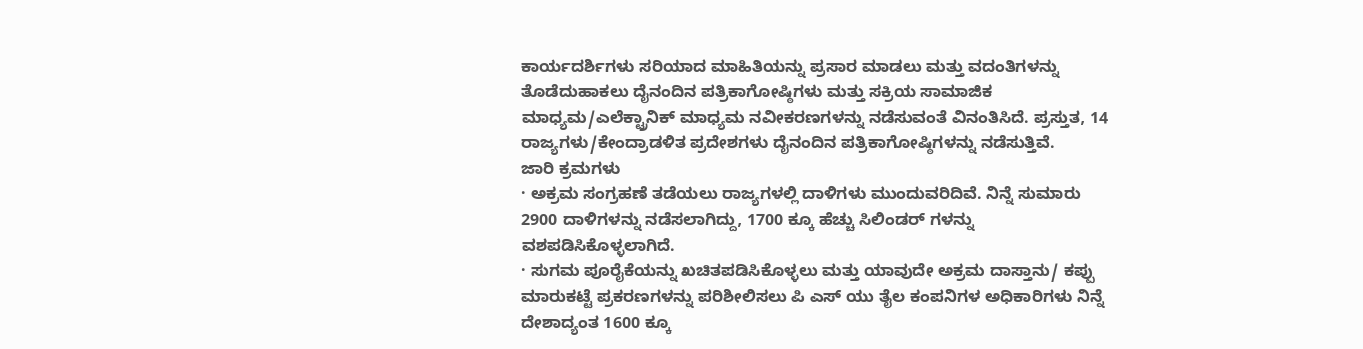ಕಾರ್ಯದರ್ಶಿಗಳು ಸರಿಯಾದ ಮಾಹಿತಿಯನ್ನು ಪ್ರಸಾರ ಮಾಡಲು ಮತ್ತು ವದಂತಿಗಳನ್ನು ತೊಡೆದುಹಾಕಲು ದೈನಂದಿನ ಪತ್ರಿಕಾಗೋಷ್ಠಿಗಳು ಮತ್ತು ಸಕ್ರಿಯ ಸಾಮಾಜಿಕ ಮಾಧ್ಯಮ/ಎಲೆಕ್ಟ್ರಾನಿಕ್ ಮಾಧ್ಯಮ ನವೀಕರಣಗಳನ್ನು ನಡೆಸುವಂತೆ ವಿನಂತಿಸಿದೆ. ಪ್ರಸ್ತುತ, 14 ರಾಜ್ಯಗಳು/ಕೇಂದ್ರಾಡಳಿತ ಪ್ರದೇಶಗಳು ದೈನಂದಿನ ಪತ್ರಿಕಾಗೋಷ್ಠಿಗಳನ್ನು ನಡೆಸುತ್ತಿವೆ.
ಜಾರಿ ಕ್ರಮಗಳು
· ಅಕ್ರಮ ಸಂಗ್ರಹಣೆ ತಡೆಯಲು ರಾಜ್ಯಗಳಲ್ಲಿ ದಾಳಿಗಳು ಮುಂದುವರಿದಿವೆ. ನಿನ್ನೆ ಸುಮಾರು 2900 ದಾಳಿಗಳನ್ನು ನಡೆಸಲಾಗಿದ್ದು, 1700 ಕ್ಕೂ ಹೆಚ್ಚು ಸಿಲಿಂಡರ್ ಗಳನ್ನು ವಶಪಡಿಸಿಕೊಳ್ಳಲಾಗಿದೆ.
· ಸುಗಮ ಪೂರೈಕೆಯನ್ನು ಖಚಿತಪಡಿಸಿಕೊಳ್ಳಲು ಮತ್ತು ಯಾವುದೇ ಅಕ್ರಮ ದಾಸ್ತಾನು/ ಕಪ್ಪು ಮಾರುಕಟ್ಟೆ ಪ್ರಕರಣಗಳನ್ನು ಪರಿಶೀಲಿಸಲು ಪಿ ಎಸ್ ಯು ತೈಲ ಕಂಪನಿಗಳ ಅಧಿಕಾರಿಗಳು ನಿನ್ನೆ ದೇಶಾದ್ಯಂತ 1600 ಕ್ಕೂ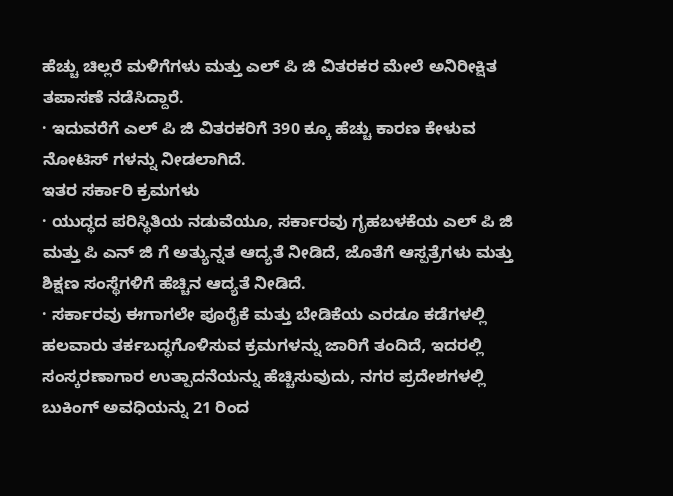ಹೆಚ್ಚು ಚಿಲ್ಲರೆ ಮಳಿಗೆಗಳು ಮತ್ತು ಎಲ್ ಪಿ ಜಿ ವಿತರಕರ ಮೇಲೆ ಅನಿರೀಕ್ಷಿತ ತಪಾಸಣೆ ನಡೆಸಿದ್ದಾರೆ.
· ಇದುವರೆಗೆ ಎಲ್ ಪಿ ಜಿ ವಿತರಕರಿಗೆ 390 ಕ್ಕೂ ಹೆಚ್ಚು ಕಾರಣ ಕೇಳುವ ನೋಟಿಸ್ ಗಳನ್ನು ನೀಡಲಾಗಿದೆ.
ಇತರ ಸರ್ಕಾರಿ ಕ್ರಮಗಳು
· ಯುದ್ಧದ ಪರಿಸ್ಥಿತಿಯ ನಡುವೆಯೂ, ಸರ್ಕಾರವು ಗೃಹಬಳಕೆಯ ಎಲ್ ಪಿ ಜಿ ಮತ್ತು ಪಿ ಎನ್ ಜಿ ಗೆ ಅತ್ಯುನ್ನತ ಆದ್ಯತೆ ನೀಡಿದೆ, ಜೊತೆಗೆ ಆಸ್ಪತ್ರೆಗಳು ಮತ್ತು ಶಿಕ್ಷಣ ಸಂಸ್ಥೆಗಳಿಗೆ ಹೆಚ್ಚಿನ ಆದ್ಯತೆ ನೀಡಿದೆ.
· ಸರ್ಕಾರವು ಈಗಾಗಲೇ ಪೂರೈಕೆ ಮತ್ತು ಬೇಡಿಕೆಯ ಎರಡೂ ಕಡೆಗಳಲ್ಲಿ ಹಲವಾರು ತರ್ಕಬದ್ಧಗೊಳಿಸುವ ಕ್ರಮಗಳನ್ನು ಜಾರಿಗೆ ತಂದಿದೆ, ಇದರಲ್ಲಿ ಸಂಸ್ಕರಣಾಗಾರ ಉತ್ಪಾದನೆಯನ್ನು ಹೆಚ್ಚಿಸುವುದು, ನಗರ ಪ್ರದೇಶಗಳಲ್ಲಿ ಬುಕಿಂಗ್ ಅವಧಿಯನ್ನು 21 ರಿಂದ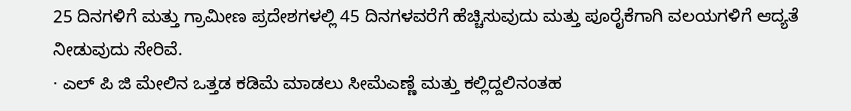25 ದಿನಗಳಿಗೆ ಮತ್ತು ಗ್ರಾಮೀಣ ಪ್ರದೇಶಗಳಲ್ಲಿ 45 ದಿನಗಳವರೆಗೆ ಹೆಚ್ಚಿಸುವುದು ಮತ್ತು ಪೂರೈಕೆಗಾಗಿ ವಲಯಗಳಿಗೆ ಆದ್ಯತೆ ನೀಡುವುದು ಸೇರಿವೆ.
· ಎಲ್ ಪಿ ಜಿ ಮೇಲಿನ ಒತ್ತಡ ಕಡಿಮೆ ಮಾಡಲು ಸೀಮೆಎಣ್ಣೆ ಮತ್ತು ಕಲ್ಲಿದ್ದಲಿನಂತಹ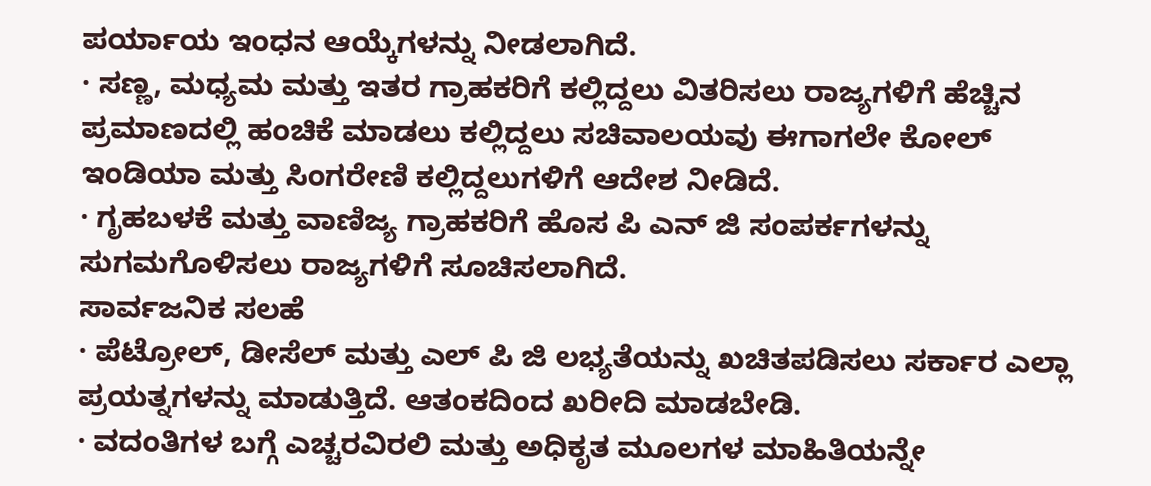ಪರ್ಯಾಯ ಇಂಧನ ಆಯ್ಕೆಗಳನ್ನು ನೀಡಲಾಗಿದೆ.
· ಸಣ್ಣ, ಮಧ್ಯಮ ಮತ್ತು ಇತರ ಗ್ರಾಹಕರಿಗೆ ಕಲ್ಲಿದ್ದಲು ವಿತರಿಸಲು ರಾಜ್ಯಗಳಿಗೆ ಹೆಚ್ಚಿನ ಪ್ರಮಾಣದಲ್ಲಿ ಹಂಚಿಕೆ ಮಾಡಲು ಕಲ್ಲಿದ್ದಲು ಸಚಿವಾಲಯವು ಈಗಾಗಲೇ ಕೋಲ್ ಇಂಡಿಯಾ ಮತ್ತು ಸಿಂಗರೇಣಿ ಕಲ್ಲಿದ್ದಲುಗಳಿಗೆ ಆದೇಶ ನೀಡಿದೆ.
· ಗೃಹಬಳಕೆ ಮತ್ತು ವಾಣಿಜ್ಯ ಗ್ರಾಹಕರಿಗೆ ಹೊಸ ಪಿ ಎನ್ ಜಿ ಸಂಪರ್ಕಗಳನ್ನು ಸುಗಮಗೊಳಿಸಲು ರಾಜ್ಯಗಳಿಗೆ ಸೂಚಿಸಲಾಗಿದೆ.
ಸಾರ್ವಜನಿಕ ಸಲಹೆ
· ಪೆಟ್ರೋಲ್, ಡೀಸೆಲ್ ಮತ್ತು ಎಲ್ ಪಿ ಜಿ ಲಭ್ಯತೆಯನ್ನು ಖಚಿತಪಡಿಸಲು ಸರ್ಕಾರ ಎಲ್ಲಾ ಪ್ರಯತ್ನಗಳನ್ನು ಮಾಡುತ್ತಿದೆ. ಆತಂಕದಿಂದ ಖರೀದಿ ಮಾಡಬೇಡಿ.
· ವದಂತಿಗಳ ಬಗ್ಗೆ ಎಚ್ಚರವಿರಲಿ ಮತ್ತು ಅಧಿಕೃತ ಮೂಲಗಳ ಮಾಹಿತಿಯನ್ನೇ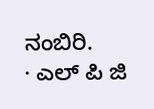ನಂಬಿರಿ.
· ಎಲ್ ಪಿ ಜಿ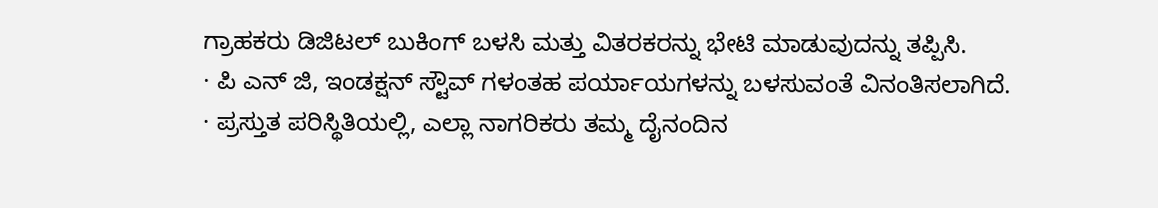ಗ್ರಾಹಕರು ಡಿಜಿಟಲ್ ಬುಕಿಂಗ್ ಬಳಸಿ ಮತ್ತು ವಿತರಕರನ್ನು ಭೇಟಿ ಮಾಡುವುದನ್ನು ತಪ್ಪಿಸಿ.
· ಪಿ ಎನ್ ಜಿ, ಇಂಡಕ್ಷನ್ ಸ್ಟೌವ್ ಗಳಂತಹ ಪರ್ಯಾಯಗಳನ್ನು ಬಳಸುವಂತೆ ವಿನಂತಿಸಲಾಗಿದೆ.
· ಪ್ರಸ್ತುತ ಪರಿಸ್ಥಿತಿಯಲ್ಲಿ, ಎಲ್ಲಾ ನಾಗರಿಕರು ತಮ್ಮ ದೈನಂದಿನ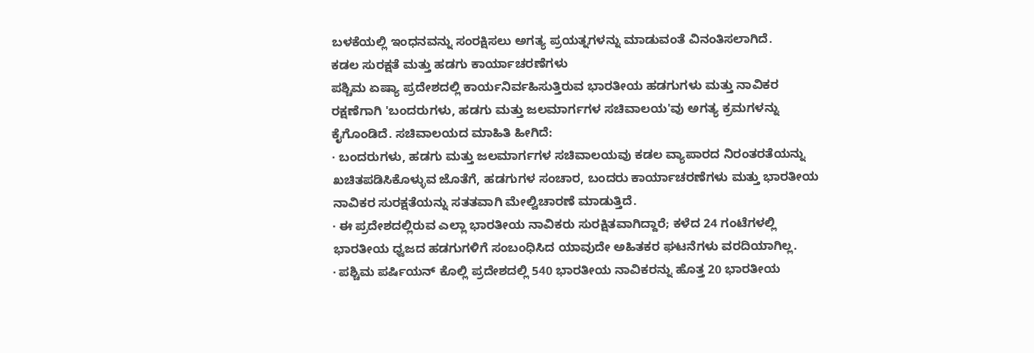ಬಳಕೆಯಲ್ಲಿ ಇಂಧನವನ್ನು ಸಂರಕ್ಷಿಸಲು ಅಗತ್ಯ ಪ್ರಯತ್ನಗಳನ್ನು ಮಾಡುವಂತೆ ವಿನಂತಿಸಲಾಗಿದೆ.
ಕಡಲ ಸುರಕ್ಷತೆ ಮತ್ತು ಹಡಗು ಕಾರ್ಯಾಚರಣೆಗಳು
ಪಶ್ಚಿಮ ಏಷ್ಯಾ ಪ್ರದೇಶದಲ್ಲಿ ಕಾರ್ಯನಿರ್ವಹಿಸುತ್ತಿರುವ ಭಾರತೀಯ ಹಡಗುಗಳು ಮತ್ತು ನಾವಿಕರ ರಕ್ಷಣೆಗಾಗಿ 'ಬಂದರುಗಳು, ಹಡಗು ಮತ್ತು ಜಲಮಾರ್ಗಗಳ ಸಚಿವಾಲಯ'ವು ಅಗತ್ಯ ಕ್ರಮಗಳನ್ನು ಕೈಗೊಂಡಿದೆ. ಸಚಿವಾಲಯದ ಮಾಹಿತಿ ಹೀಗಿದೆ:
· ಬಂದರುಗಳು, ಹಡಗು ಮತ್ತು ಜಲಮಾರ್ಗಗಳ ಸಚಿವಾಲಯವು ಕಡಲ ವ್ಯಾಪಾರದ ನಿರಂತರತೆಯನ್ನು ಖಚಿತಪಡಿಸಿಕೊಳ್ಳುವ ಜೊತೆಗೆ, ಹಡಗುಗಳ ಸಂಚಾರ, ಬಂದರು ಕಾರ್ಯಾಚರಣೆಗಳು ಮತ್ತು ಭಾರತೀಯ ನಾವಿಕರ ಸುರಕ್ಷತೆಯನ್ನು ಸತತವಾಗಿ ಮೇಲ್ವಿಚಾರಣೆ ಮಾಡುತ್ತಿದೆ.
· ಈ ಪ್ರದೇಶದಲ್ಲಿರುವ ಎಲ್ಲಾ ಭಾರತೀಯ ನಾವಿಕರು ಸುರಕ್ಷಿತವಾಗಿದ್ದಾರೆ; ಕಳೆದ 24 ಗಂಟೆಗಳಲ್ಲಿ ಭಾರತೀಯ ಧ್ವಜದ ಹಡಗುಗಳಿಗೆ ಸಂಬಂಧಿಸಿದ ಯಾವುದೇ ಅಹಿತಕರ ಘಟನೆಗಳು ವರದಿಯಾಗಿಲ್ಲ.
· ಪಶ್ಚಿಮ ಪರ್ಷಿಯನ್ ಕೊಲ್ಲಿ ಪ್ರದೇಶದಲ್ಲಿ 540 ಭಾರತೀಯ ನಾವಿಕರನ್ನು ಹೊತ್ತ 20 ಭಾರತೀಯ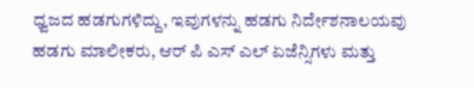ಧ್ವಜದ ಹಡಗುಗಳಿದ್ದು, ಇವುಗಳನ್ನು ಹಡಗು ನಿರ್ದೇಶನಾಲಯವು ಹಡಗು ಮಾಲೀಕರು, ಆರ್ ಪಿ ಎಸ್ ಎಲ್ ಏಜೆನ್ಸಿಗಳು ಮತ್ತು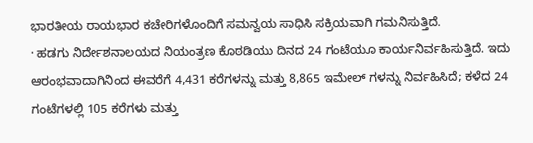ಭಾರತೀಯ ರಾಯಭಾರ ಕಚೇರಿಗಳೊಂದಿಗೆ ಸಮನ್ವಯ ಸಾಧಿಸಿ ಸಕ್ರಿಯವಾಗಿ ಗಮನಿಸುತ್ತಿದೆ.
· ಹಡಗು ನಿರ್ದೇಶನಾಲಯದ ನಿಯಂತ್ರಣ ಕೊಠಡಿಯು ದಿನದ 24 ಗಂಟೆಯೂ ಕಾರ್ಯನಿರ್ವಹಿಸುತ್ತಿದೆ. ಇದು ಆರಂಭವಾದಾಗಿನಿಂದ ಈವರೆಗೆ 4,431 ಕರೆಗಳನ್ನು ಮತ್ತು 8,865 ಇಮೇಲ್ ಗಳನ್ನು ನಿರ್ವಹಿಸಿದೆ; ಕಳೆದ 24 ಗಂಟೆಗಳಲ್ಲಿ 105 ಕರೆಗಳು ಮತ್ತು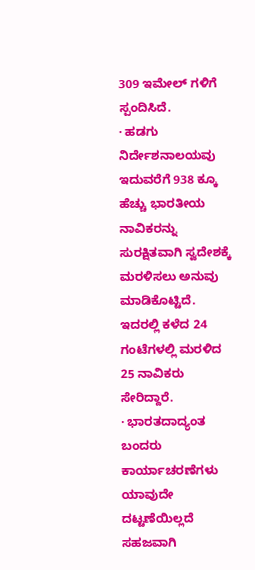309 ಇಮೇಲ್ ಗಳಿಗೆ ಸ್ಪಂದಿಸಿದೆ.
· ಹಡಗು ನಿರ್ದೇಶನಾಲಯವು ಇದುವರೆಗೆ 938 ಕ್ಕೂ ಹೆಚ್ಚು ಭಾರತೀಯ ನಾವಿಕರನ್ನು ಸುರಕ್ಷಿತವಾಗಿ ಸ್ವದೇಶಕ್ಕೆ ಮರಳಿಸಲು ಅನುವು ಮಾಡಿಕೊಟ್ಟಿದೆ. ಇದರಲ್ಲಿ ಕಳೆದ 24 ಗಂಟೆಗಳಲ್ಲಿ ಮರಳಿದ 25 ನಾವಿಕರು ಸೇರಿದ್ದಾರೆ.
· ಭಾರತದಾದ್ಯಂತ ಬಂದರು ಕಾರ್ಯಾಚರಣೆಗಳು ಯಾವುದೇ ದಟ್ಟಣೆಯಿಲ್ಲದೆ ಸಹಜವಾಗಿ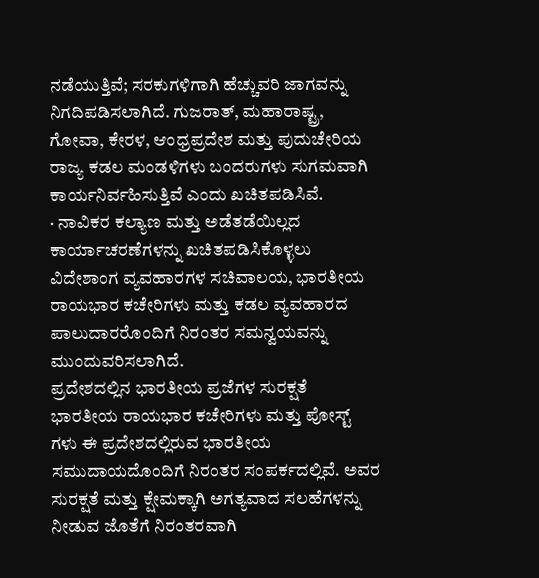ನಡೆಯುತ್ತಿವೆ; ಸರಕುಗಳಿಗಾಗಿ ಹೆಚ್ಚುವರಿ ಜಾಗವನ್ನು ನಿಗದಿಪಡಿಸಲಾಗಿದೆ. ಗುಜರಾತ್, ಮಹಾರಾಷ್ಟ್ರ, ಗೋವಾ, ಕೇರಳ, ಆಂಧ್ರಪ್ರದೇಶ ಮತ್ತು ಪುದುಚೇರಿಯ ರಾಜ್ಯ ಕಡಲ ಮಂಡಳಿಗಳು ಬಂದರುಗಳು ಸುಗಮವಾಗಿ ಕಾರ್ಯನಿರ್ವಹಿಸುತ್ತಿವೆ ಎಂದು ಖಚಿತಪಡಿಸಿವೆ.
· ನಾವಿಕರ ಕಲ್ಯಾಣ ಮತ್ತು ಅಡೆತಡೆಯಿಲ್ಲದ ಕಾರ್ಯಾಚರಣೆಗಳನ್ನು ಖಚಿತಪಡಿಸಿಕೊಳ್ಳಲು ವಿದೇಶಾಂಗ ವ್ಯವಹಾರಗಳ ಸಚಿವಾಲಯ, ಭಾರತೀಯ ರಾಯಭಾರ ಕಚೇರಿಗಳು ಮತ್ತು ಕಡಲ ವ್ಯವಹಾರದ ಪಾಲುದಾರರೊಂದಿಗೆ ನಿರಂತರ ಸಮನ್ವಯವನ್ನು ಮುಂದುವರಿಸಲಾಗಿದೆ.
ಪ್ರದೇಶದಲ್ಲಿನ ಭಾರತೀಯ ಪ್ರಜೆಗಳ ಸುರಕ್ಷತೆ
ಭಾರತೀಯ ರಾಯಭಾರ ಕಚೇರಿಗಳು ಮತ್ತು ಪೋಸ್ಟ್ ಗಳು ಈ ಪ್ರದೇಶದಲ್ಲಿರುವ ಭಾರತೀಯ ಸಮುದಾಯದೊಂದಿಗೆ ನಿರಂತರ ಸಂಪರ್ಕದಲ್ಲಿವೆ. ಅವರ ಸುರಕ್ಷತೆ ಮತ್ತು ಕ್ಷೇಮಕ್ಕಾಗಿ ಅಗತ್ಯವಾದ ಸಲಹೆಗಳನ್ನು ನೀಡುವ ಜೊತೆಗೆ ನಿರಂತರವಾಗಿ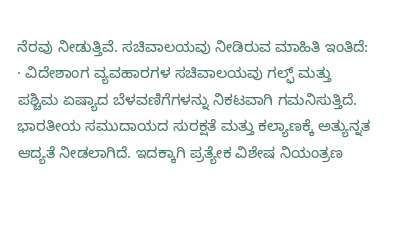ನೆರವು ನೀಡುತ್ತಿವೆ. ಸಚಿವಾಲಯವು ನೀಡಿರುವ ಮಾಹಿತಿ ಇಂತಿದೆ:
· ವಿದೇಶಾಂಗ ವ್ಯವಹಾರಗಳ ಸಚಿವಾಲಯವು ಗಲ್ಫ್ ಮತ್ತು ಪಶ್ಚಿಮ ಏಷ್ಯಾದ ಬೆಳವಣಿಗೆಗಳನ್ನು ನಿಕಟವಾಗಿ ಗಮನಿಸುತ್ತಿದೆ. ಭಾರತೀಯ ಸಮುದಾಯದ ಸುರಕ್ಷತೆ ಮತ್ತು ಕಲ್ಯಾಣಕ್ಕೆ ಅತ್ಯುನ್ನತ ಆದ್ಯತೆ ನೀಡಲಾಗಿದೆ. ಇದಕ್ಕಾಗಿ ಪ್ರತ್ಯೇಕ ವಿಶೇಷ ನಿಯಂತ್ರಣ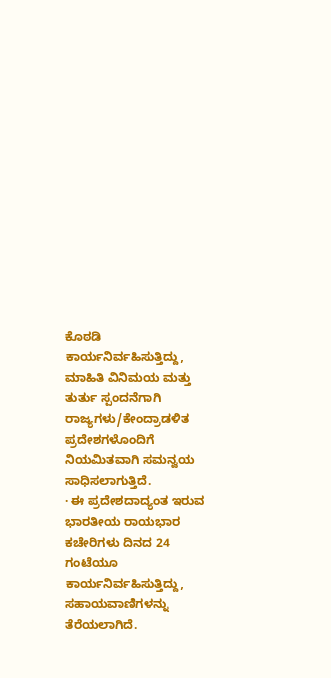ಕೊಠಡಿ ಕಾರ್ಯನಿರ್ವಹಿಸುತ್ತಿದ್ದು, ಮಾಹಿತಿ ವಿನಿಮಯ ಮತ್ತು ತುರ್ತು ಸ್ಪಂದನೆಗಾಗಿ ರಾಜ್ಯಗಳು/ಕೇಂದ್ರಾಡಳಿತ ಪ್ರದೇಶಗಳೊಂದಿಗೆ ನಿಯಮಿತವಾಗಿ ಸಮನ್ವಯ ಸಾಧಿಸಲಾಗುತ್ತಿದೆ.
· ಈ ಪ್ರದೇಶದಾದ್ಯಂತ ಇರುವ ಭಾರತೀಯ ರಾಯಭಾರ ಕಚೇರಿಗಳು ದಿನದ 24 ಗಂಟೆಯೂ ಕಾರ್ಯನಿರ್ವಹಿಸುತ್ತಿದ್ದು, ಸಹಾಯವಾಣಿಗಳನ್ನು ತೆರೆಯಲಾಗಿದೆ.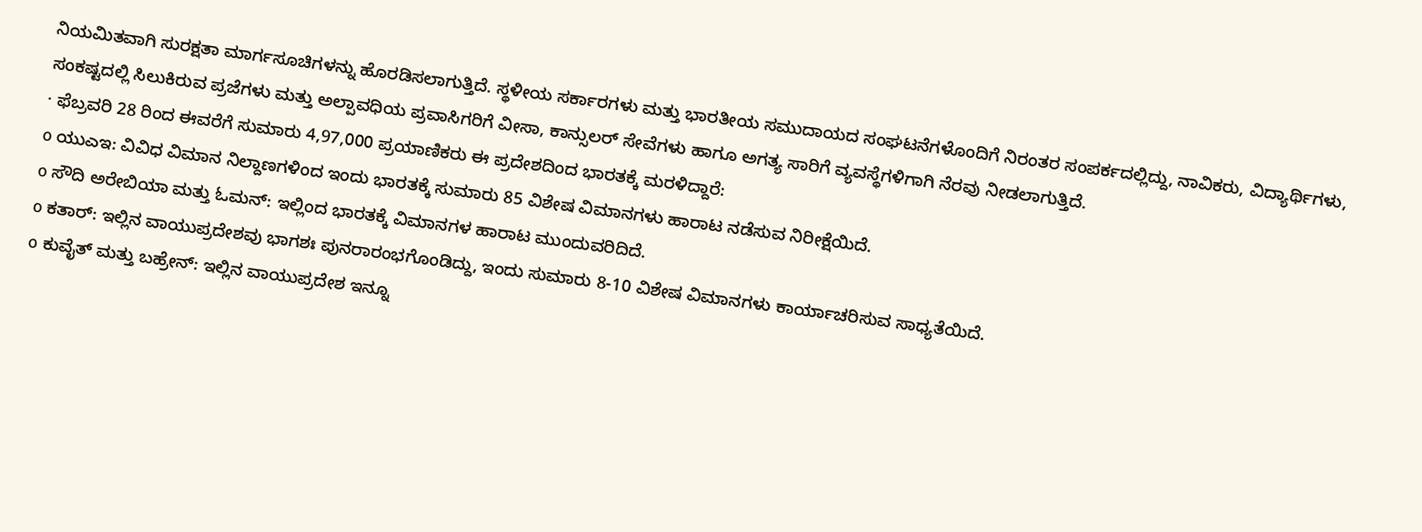ನಿಯಮಿತವಾಗಿ ಸುರಕ್ಷತಾ ಮಾರ್ಗಸೂಚಿಗಳನ್ನು ಹೊರಡಿಸಲಾಗುತ್ತಿದೆ. ಸ್ಥಳೀಯ ಸರ್ಕಾರಗಳು ಮತ್ತು ಭಾರತೀಯ ಸಮುದಾಯದ ಸಂಘಟನೆಗಳೊಂದಿಗೆ ನಿರಂತರ ಸಂಪರ್ಕದಲ್ಲಿದ್ದು, ನಾವಿಕರು, ವಿದ್ಯಾರ್ಥಿಗಳು, ಸಂಕಷ್ಟದಲ್ಲಿ ಸಿಲುಕಿರುವ ಪ್ರಜೆಗಳು ಮತ್ತು ಅಲ್ಪಾವಧಿಯ ಪ್ರವಾಸಿಗರಿಗೆ ವೀಸಾ, ಕಾನ್ಸುಲರ್ ಸೇವೆಗಳು ಹಾಗೂ ಅಗತ್ಯ ಸಾರಿಗೆ ವ್ಯವಸ್ಥೆಗಳಿಗಾಗಿ ನೆರವು ನೀಡಲಾಗುತ್ತಿದೆ.
· ಫೆಬ್ರವರಿ 28 ರಿಂದ ಈವರೆಗೆ ಸುಮಾರು 4,97,000 ಪ್ರಯಾಣಿಕರು ಈ ಪ್ರದೇಶದಿಂದ ಭಾರತಕ್ಕೆ ಮರಳಿದ್ದಾರೆ:
o ಯುಎಇ: ವಿವಿಧ ವಿಮಾನ ನಿಲ್ದಾಣಗಳಿಂದ ಇಂದು ಭಾರತಕ್ಕೆ ಸುಮಾರು 85 ವಿಶೇಷ ವಿಮಾನಗಳು ಹಾರಾಟ ನಡೆಸುವ ನಿರೀಕ್ಷೆಯಿದೆ.
o ಸೌದಿ ಅರೇಬಿಯಾ ಮತ್ತು ಓಮನ್: ಇಲ್ಲಿಂದ ಭಾರತಕ್ಕೆ ವಿಮಾನಗಳ ಹಾರಾಟ ಮುಂದುವರಿದಿದೆ.
o ಕತಾರ್: ಇಲ್ಲಿನ ವಾಯುಪ್ರದೇಶವು ಭಾಗಶಃ ಪುನರಾರಂಭಗೊಂಡಿದ್ದು, ಇಂದು ಸುಮಾರು 8-10 ವಿಶೇಷ ವಿಮಾನಗಳು ಕಾರ್ಯಾಚರಿಸುವ ಸಾಧ್ಯತೆಯಿದೆ.
o ಕುವೈತ್ ಮತ್ತು ಬಹ್ರೇನ್: ಇಲ್ಲಿನ ವಾಯುಪ್ರದೇಶ ಇನ್ನೂ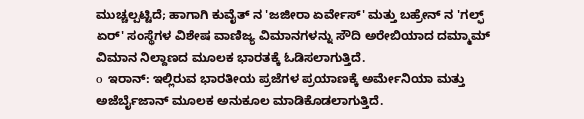ಮುಚ್ಚಲ್ಪಟ್ಟಿದೆ; ಹಾಗಾಗಿ ಕುವೈತ್ ನ 'ಜಜೀರಾ ಏರ್ವೇಸ್' ಮತ್ತು ಬಹ್ರೇನ್ ನ 'ಗಲ್ಫ್ ಏರ್' ಸಂಸ್ಥೆಗಳ ವಿಶೇಷ ವಾಣಿಜ್ಯ ವಿಮಾನಗಳನ್ನು ಸೌದಿ ಅರೇಬಿಯಾದ ದಮ್ಮಾಮ್ ವಿಮಾನ ನಿಲ್ದಾಣದ ಮೂಲಕ ಭಾರತಕ್ಕೆ ಓಡಿಸಲಾಗುತ್ತಿದೆ.
o ಇರಾನ್: ಇಲ್ಲಿರುವ ಭಾರತೀಯ ಪ್ರಜೆಗಳ ಪ್ರಯಾಣಕ್ಕೆ ಅರ್ಮೇನಿಯಾ ಮತ್ತು ಅಜೆರ್ಬೈಜಾನ್ ಮೂಲಕ ಅನುಕೂಲ ಮಾಡಿಕೊಡಲಾಗುತ್ತಿದೆ.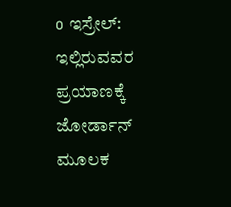o ಇಸ್ರೇಲ್: ಇಲ್ಲಿರುವವರ ಪ್ರಯಾಣಕ್ಕೆ ಜೋರ್ಡಾನ್ ಮೂಲಕ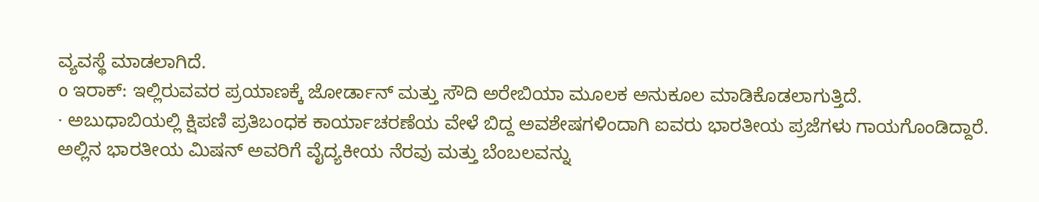ವ್ಯವಸ್ಥೆ ಮಾಡಲಾಗಿದೆ.
o ಇರಾಕ್: ಇಲ್ಲಿರುವವರ ಪ್ರಯಾಣಕ್ಕೆ ಜೋರ್ಡಾನ್ ಮತ್ತು ಸೌದಿ ಅರೇಬಿಯಾ ಮೂಲಕ ಅನುಕೂಲ ಮಾಡಿಕೊಡಲಾಗುತ್ತಿದೆ.
· ಅಬುಧಾಬಿಯಲ್ಲಿ ಕ್ಷಿಪಣಿ ಪ್ರತಿಬಂಧಕ ಕಾರ್ಯಾಚರಣೆಯ ವೇಳೆ ಬಿದ್ದ ಅವಶೇಷಗಳಿಂದಾಗಿ ಐವರು ಭಾರತೀಯ ಪ್ರಜೆಗಳು ಗಾಯಗೊಂಡಿದ್ದಾರೆ. ಅಲ್ಲಿನ ಭಾರತೀಯ ಮಿಷನ್ ಅವರಿಗೆ ವೈದ್ಯಕೀಯ ನೆರವು ಮತ್ತು ಬೆಂಬಲವನ್ನು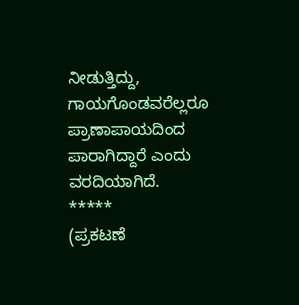ನೀಡುತ್ತಿದ್ದು, ಗಾಯಗೊಂಡವರೆಲ್ಲರೂ ಪ್ರಾಣಾಪಾಯದಿಂದ ಪಾರಾಗಿದ್ದಾರೆ ಎಂದು ವರದಿಯಾಗಿದೆ.
*****
(ಪ್ರಕಟಣೆ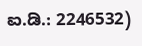ಐ.ಡಿ.: 2246532)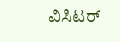ವಿಸಿಟರ್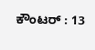ಕೌಂಟರ್ : 13